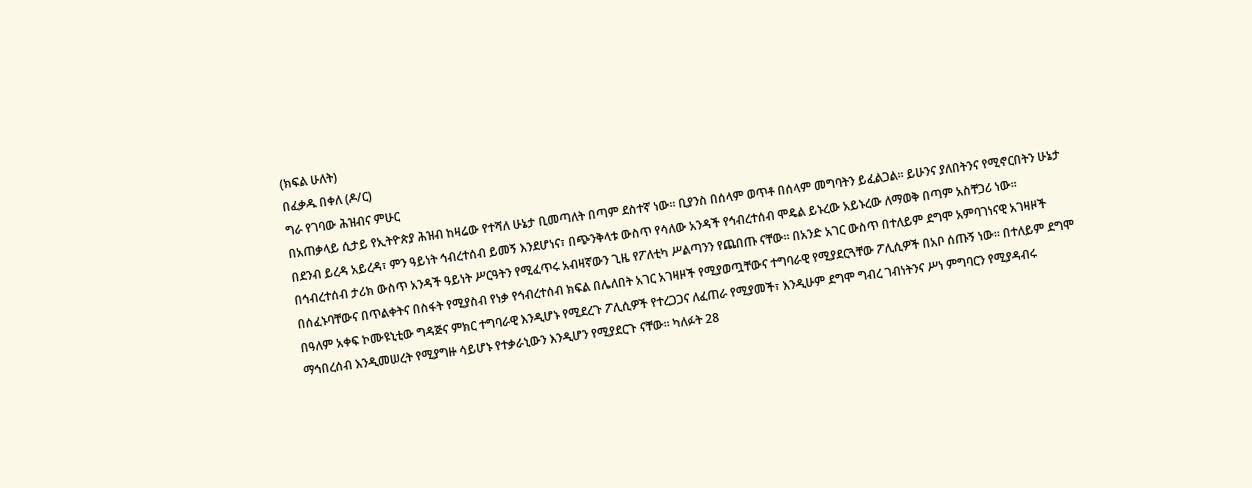(ክፍል ሁለት)
በፈቃዱ በቀለ (ዶ/ር)
ግራ የገባው ሕዝብና ምሁር
በአጠቃላይ ሲታይ የኢትዮጵያ ሕዝብ ከዛሬው የተሻለ ሁኔታ ቢመጣለት በጣም ደስተኛ ነው። ቢያንስ በሰላም ወጥቶ በሰላም መግባትን ይፈልጋል። ይሁንና ያለበትንና የሚኖርበትን ሁኔታ በደንብ ይረዳ አይረዳ፣ ምን ዓይነት ኅብረተሰብ ይመኝ እንደሆነና፣ በጭንቅላቱ ውስጥ የሳለው አንዳች የኅብረተሰብ ሞዴል ይኑረው አይኑረው ለማወቅ በጣም አስቸጋሪ ነው።
በኅብረተሰብ ታሪክ ውስጥ አንዳች ዓይነት ሥርዓትን የሚፈጥሩ አብዛኛውን ጊዜ የፖለቲካ ሥልጣንን የጨበጡ ናቸው። በአንድ አገር ውስጥ በተለይም ደግሞ አምባገነናዊ አገዛዞች በሰፈኑባቸውና በጥልቀትና በስፋት የሚያስብ የነቃ የኅብረተሰብ ክፍል በሌለበት አገር አገዛዞች የሚያወጧቸውና ተግባራዊ የሚያደርጓቸው ፖሊሲዎች በአቦ ሰጡኝ ነው። በተለይም ደግሞ በዓለም አቀፍ ኮሙዩኒቲው ግዳጅና ምክር ተግባራዊ እንዲሆኑ የሚደረጉ ፖሊሲዎች የተረጋጋና ለፈጠራ የሚያመች፣ እንዲሁም ደግሞ ግብረ ገብነትንና ሥነ ምግባርን የሚያዳብሩ ማኅበረሰብ እንዲመሠረት የሚያግዙ ሳይሆኑ የተቃራኒውን እንዲሆን የሚያደርጉ ናቸው። ካለፉት 28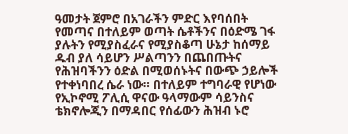ዓመታት ጀምሮ በአገራችን ምድር እየባሰበት የመጣና በተለይም ወጣት ሴቶችንና በዕድሜ ገፋ ያሉትን የሚያስፈራና የሚያስቆጣ ሁኔታ ከሰማይ ዱብ ያለ ሳይሆን ሥልጣንን በጨበጡትና የሕዝባችንን ዕድል በሚወሰኑትና በውጭ ኃይሎች የተቀነባበረ ሴራ ነው። በተለይም ተግባራዊ የሆነው የኢኮኖሚ ፖሊሲ ዋናው ዓላማውም ሳይንስና ቴክኖሎጂን በማዳበር የሰፊውን ሕዝብ ኑሮ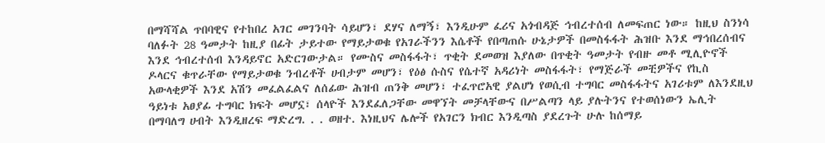በማሻሻል ጥበባዊና የተከበረ አገር መገንባት ሳይሆን፣ ደሃና ለማኝ፣ እንዲሁም ፈሪና አጎብዳጅ ኅብረተሰብ ለመፍጠር ነው። ከዚህ ስንነሳ ባለፉት 28 ዓመታት ከዚያ በፊት ታይተው የማይታወቁ የአገራችንን እሴቶች የበጣጠሱ ሁኔታዎች በመስፋፋት ሕዝቡ እንደ ማኅበረሰብና እንደ ኅብረተሰብ እንዳይኖር አድርገውታል። የሙስና መስፋፋት፣ ጥቂት ደመወዝ እያለው በጥቂት ዓመታት የብዙ መቶ ሚሊዮኖች ዶላርና ቁጥራቸው የማይታወቁ ንብረቶች ሀብታም መሆን፣ የዕፅ ሱስና የሴተኛ አዳሪነት መስፋፋት፣ የማጅራች መቺዎችና የኪስ አውላቂዎች እንደ አሽን መፈልፈልና ለሰፊው ሕዝብ ጠንቅ መሆን፣ ተፈጥሮአዊ ያልሆነ የወሲብ ተግባር መስፋፋትና አገሪቱም ለእንደዚህ ዓይነቱ አፀያፊ ተግባር ክፍት መሆኗ፣ ሰላዮች እንደፈለጋቸው መዋኘት መቻላቸውና በሥልጣን ላይ ያሉትንና የተወሰነውን ኤሊት በማባለግ ሀብት እንዲዘረፍ ማድረግ. . . ወዘተ. እነዚህና ሌሎች የአገርን ክብር እንዲጣስ ያደረጉት ሁሉ ከሰማይ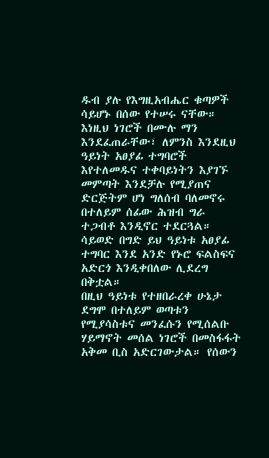ዱብ ያሉ የእግዚአብሔር ቁጣዎች ሳይሆኑ በሰው የተሠሩ ናቸው። እነዚህ ነገሮች በሙሉ ማን እንደፈጠራቸው፣ ለምንስ እንደዚህ ዓይነት አፀያፊ ተግባሮች እየተለመዱና ተቀባይነትን እያገኙ መምጣት እንደቻሉ የሚያጠና ድርጅትም ሆነ ግለሰብ ባለመኖሩ በተለይም ሰፊው ሕዝብ ግራ ተጋብቶ እንዲኖር ተደርጓል። ሳይወድ በግድ ይህ ዓይነቱ አፀያፊ ተግባር እንደ አንድ የኑሮ ፍልስፍና አድርጎ እንዲቀበለው ሊደረግ በቅቷል።
በዚህ ዓይነቱ የተዘበራረቀ ሁኔታ ደግሞ በተለይም ወጣቱን የሚያሳስቱና መንፈሱን የሚሰልቡ ሃይማኖት መሰል ነገሮች በመስፋፋት አቅመ ቢስ አድርገውታል። የሰውን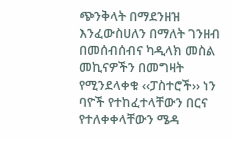ጭንቅላት በማደንዘዝ እንፈውስሀለን በማለት ገንዘብ በመሰብሰብና ካዲላክ መስል መኪናዎችን በመግዛት የሚንደላቀቁ ‹‹ፓስተሮች›› ነን ባዮች የተከፈተላቸውን በርና የተለቀቀላቸውን ሜዳ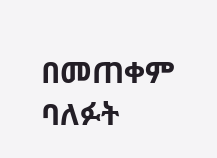በመጠቀም ባለፉት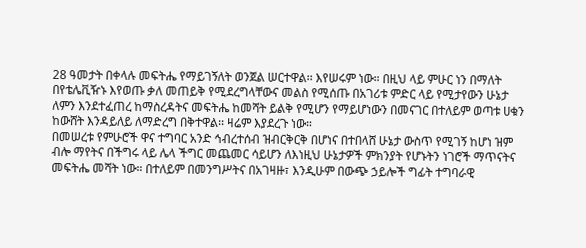28 ዓመታት በቀላሉ መፍትሔ የማይገኝለት ወንጀል ሠርተዋል፡፡ እየሠሩም ነው። በዚህ ላይ ምሁር ነን በማለት በየቴሌቪዥኑ እየወጡ ቃለ መጠይቅ የሚደረግላቸውና መልስ የሚሰጡ በአገሪቱ ምድር ላይ የሚታየውን ሁኔታ ለምን እንደተፈጠረ ከማስረዳትና መፍትሔ ከመሻት ይልቅ የሚሆን የማይሆነውን በመናገር በተለይም ወጣቱ ሀቁን ከውሸት እንዳይለይ ለማድረግ በቅተዋል፡፡ ዛሬም እያደረጉ ነው።
በመሠረቱ የምሁሮች ዋና ተግባር አንድ ኅብረተሰብ ዝብርቅርቅ በሆነና በተበላሸ ሁኔታ ውስጥ የሚገኝ ከሆነ ዝም ብሎ ማየትና በችግሩ ላይ ሌላ ችግር መጨመር ሳይሆን ለእነዚህ ሁኔታዎች ምክንያት የሆኑትን ነገሮች ማጥናትና መፍትሔ መሻት ነው። በተለይም በመንግሥትና በአገዛዙ፣ እንዲሁም በውጭ ኃይሎች ግፊት ተግባራዊ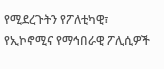የሚደረጉትን የፖለቲካዊ፣ የኢኮኖሚና የማኅበራዊ ፖሊሲዎች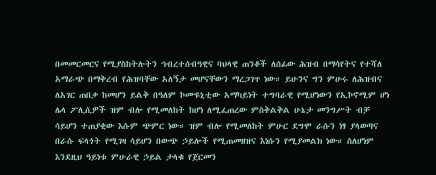በመመርመርና የሚያስከትሉትን ኅብረተሰብዓዊና ባህላዊ ጠንቆች ለሰፊው ሕዝብ በማሳየትና የተሻለ አማራጭ በማቅረብ የሕዝባቸው አለኝታ መሆናቸውን ማረጋገጥ ነው። ይሁንና ግን ምሁሩ ለሕዝብና ለአገር ጠበቃ ከመሆን ይልቅ በዓለም ኮሙዩኒቲው አማካይነት ተግባራዊ የሚሆነውን የኢኮኖሚም ሆነ ሌላ ፖሊሲዎች ዝም ብሎ የሚመለከት ከሆነ ለሚፈጠረው ምስቅልቅል ሁኔታ መንግሥት ብቻ ሳይሆን ተጠያቂው እሱም ጭምር ነው። ዝም ብሎ የሚመለከት ምሁር ደግሞ ራሱን ነፃ ያላወጣና በራሱ ፍላጎት የሚገዛ ሳይሆን በውጭ ኃይሎች የሚጠመዘዝና እነሱን የሚያመልክ ነው። ስለሆነም እንደዚህ ዓይነቱ ምሁራዊ ኃይል ታላቁ የጀርመን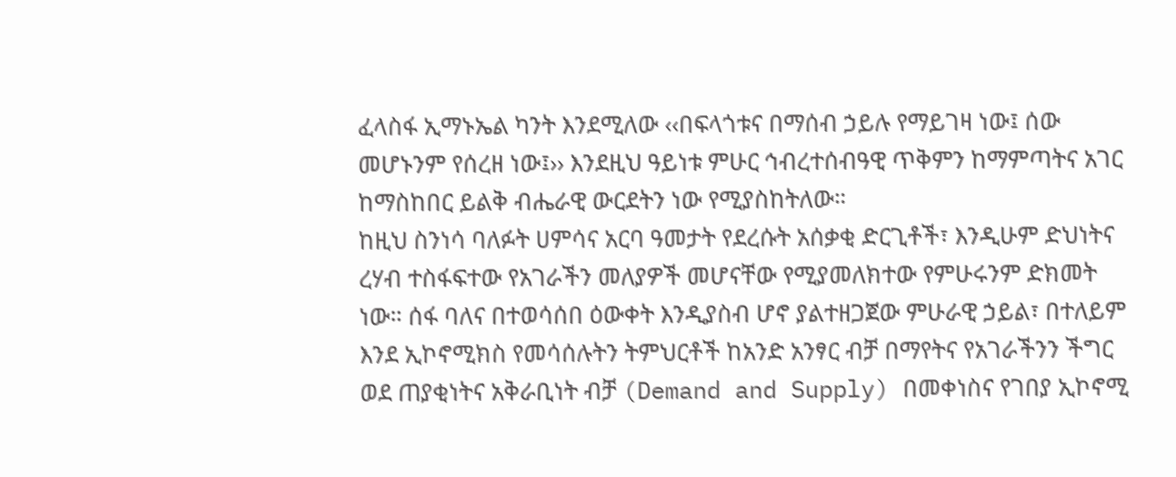ፈላስፋ ኢማኑኤል ካንት እንደሚለው ‹‹በፍላጎቱና በማሰብ ኃይሉ የማይገዛ ነው፤ ሰው መሆኑንም የሰረዘ ነው፤›› እንደዚህ ዓይነቱ ምሁር ኅብረተሰብዓዊ ጥቅምን ከማምጣትና አገር ከማስከበር ይልቅ ብሔራዊ ውርደትን ነው የሚያስከትለው።
ከዚህ ስንነሳ ባለፉት ሀምሳና አርባ ዓመታት የደረሱት አሰቃቂ ድርጊቶች፣ እንዲሁም ድህነትና ረሃብ ተስፋፍተው የአገራችን መለያዎች መሆናቸው የሚያመለክተው የምሁሩንም ድክመት ነው። ሰፋ ባለና በተወሳሰበ ዕውቀት እንዲያስብ ሆኖ ያልተዘጋጀው ምሁራዊ ኃይል፣ በተለይም እንደ ኢኮኖሚክስ የመሳሰሉትን ትምህርቶች ከአንድ አንፃር ብቻ በማየትና የአገራችንን ችግር ወደ ጠያቂነትና አቅራቢነት ብቻ (Demand and Supply) በመቀነስና የገበያ ኢኮኖሚ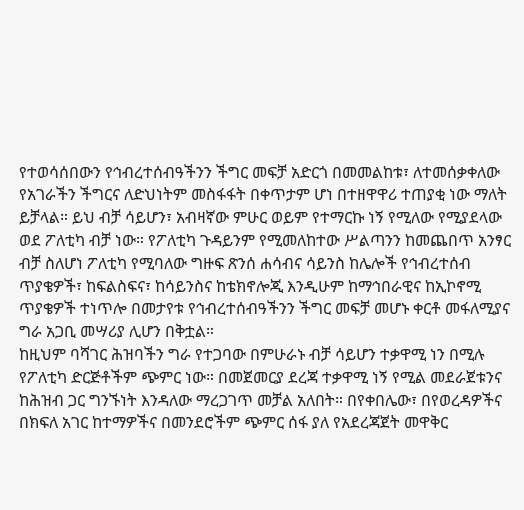የተወሳሰበውን የኅብረተሰብዓችንን ችግር መፍቻ አድርጎ በመመልከቱ፣ ለተመሰቃቀለው የአገራችን ችግርና ለድህነትም መስፋፋት በቀጥታም ሆነ በተዘዋዋሪ ተጠያቂ ነው ማለት ይቻላል። ይህ ብቻ ሳይሆን፣ አብዛኛው ምሁር ወይም የተማርኩ ነኝ የሚለው የሚያደላው ወደ ፖለቲካ ብቻ ነው። የፖለቲካ ጉዳይንም የሚመለከተው ሥልጣንን ከመጨበጥ አንፃር ብቻ ስለሆነ ፖለቲካ የሚባለው ግዙፍ ጽንሰ ሐሳብና ሳይንስ ከሌሎች የኅብረተሰብ ጥያቄዎች፣ ከፍልስፍና፣ ከሳይንስና ከቴክኖሎጂ እንዲሁም ከማኅበራዊና ከኢኮኖሚ ጥያቄዎች ተነጥሎ በመታየቱ የኅብረተሰብዓችንን ችግር መፍቻ መሆኑ ቀርቶ መፋለሚያና ግራ አጋቢ መሣሪያ ሊሆን በቅቷል።
ከዚህም ባሻገር ሕዝባችን ግራ የተጋባው በምሁራኑ ብቻ ሳይሆን ተቃዋሚ ነን በሚሉ የፖለቲካ ድርጅቶችም ጭምር ነው። በመጀመርያ ደረጃ ተቃዋሚ ነኝ የሚል መደራጀቱንና ከሕዝብ ጋር ግንኙነት እንዳለው ማረጋገጥ መቻል አለበት። በየቀበሌው፣ በየወረዳዎችና በክፍለ አገር ከተማዎችና በመንደሮችም ጭምር ሰፋ ያለ የአደረጃጀት መዋቅር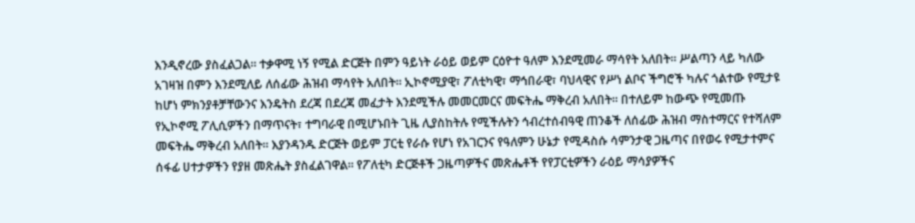እንዲኖረው ያስፈልጋል። ተቃዋሚ ነኝ የሚል ድርጅት በምን ዓይነት ራዕይ ወይም ርዕዮተ ዓለም እንደሚመራ ማሳየት አለበት። ሥልጣን ላይ ካለው አገዛዝ በምን እንደሚለይ ለሰፊው ሕዝብ ማሳየት አለበት። ኢኮኖሚያዊ፣ ፖለቲካዊ፣ ማኅበራዊ፣ ባህላዊና የሥነ ልቦና ችግሮች ካሉና ጎልተው የሚታዩ ከሆነ ምክንያቶቻቸውንና እንዴትስ ደረጃ በደረጃ መፈታት እንደሚችሉ መመርመርና መፍትሔ ማቅረብ አለበት። በተለይም ከውጭ የሚመጡ የኢኮኖሚ ፖሊሲዎችን በማጥናት፣ ተግባራዊ በሚሆኑበት ጊዜ ሊያስከትሉ የሚችሉትን ኅብረተሰብዓዊ ጠንቆች ለሰፊው ሕዝብ ማስተማርና የተሻለም መፍትሔ ማቅረብ አለበት። እያንዳንዱ ድርጅት ወይም ፓርቲ የራሱ የሆነ የአገርንና የዓለምን ሁኔታ የሚዳስሱ ሳምንታዊ ጋዜጣና በየወሩ የሚታተምና ሰፋፊ ሀተታዎችን የያዘ መጽሔት ያስፈልገዋል። የፖለቲካ ድርጅቶች ጋዜጣዎችና መጽሔቶች የየፓርቲዎችን ራዕይ ማሳያዎችና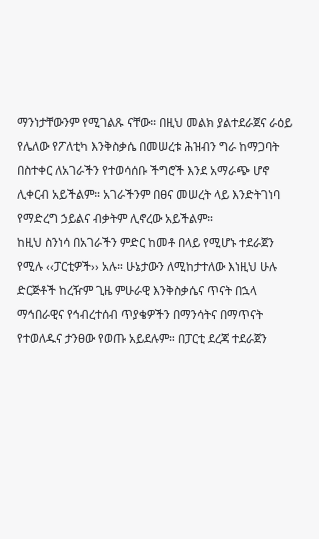ማንነታቸውንም የሚገልጹ ናቸው። በዚህ መልክ ያልተደራጀና ራዕይ የሌለው የፖለቲካ እንቅስቃሴ በመሠረቱ ሕዝብን ግራ ከማጋባት በስተቀር ለአገራችን የተወሳሰቡ ችግሮች እንደ አማራጭ ሆኖ ሊቀርብ አይችልም። አገራችንም በፀና መሠረት ላይ እንድትገነባ የማድረግ ኃይልና ብቃትም ሊኖረው አይችልም።
ከዚህ ስንነሳ በአገራችን ምድር ከመቶ በላይ የሚሆኑ ተደራጀን የሚሉ ‹‹ፓርቲዎች›› አሉ። ሁኔታውን ለሚከታተለው እነዚህ ሁሉ ድርጅቶች ከረዥም ጊዜ ምሁራዊ እንቅስቃሴና ጥናት በኋላ ማኅበራዊና የኅብረተሰብ ጥያቄዎችን በማንሳትና በማጥናት የተወለዱና ታንፀው የወጡ አይደሉም። በፓርቲ ደረጃ ተደራጀን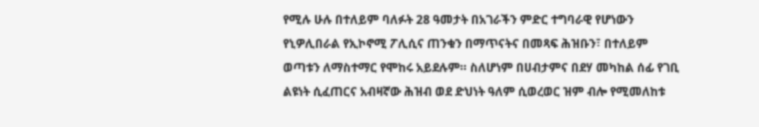የሚሉ ሁሉ በተለይም ባለፉት 28 ዓመታት በአገራችን ምድር ተግባራዊ የሆነውን የኒዎሊበራል የኢኮኖሚ ፖሊሲና ጠንቁን በማጥናትና በመጻፍ ሕዝቡን፣ በተለይም ወጣቱን ለማስተማር የሞከሩ አይደሉም። ስለሆነም በሀብታምና በደሃ መካከል ሰፊ የገቢ ልዩነት ሲፈጠርና አብዛኛው ሕዝብ ወደ ድህነት ዓለም ሲወረወር ዝም ብሎ የሚመለከቱ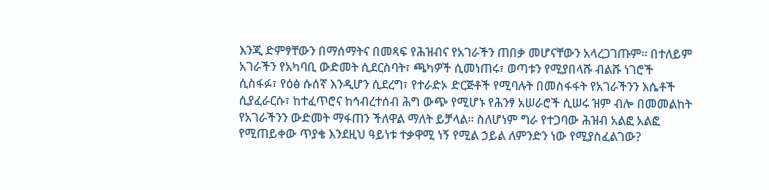እንጂ ድምፃቸውን በማሰማትና በመጻፍ የሕዝብና የአገራችን ጠበቃ መሆናቸውን አላረጋገጡም። በተለይም አገራችን የአካባቢ ውድመት ሲደርስባት፣ ጫካዎች ሲመነጠሩ፣ ወጣቱን የሚያበላሹ ብልሹ ነገሮች ሲስፋፉ፣ የዕፅ ሱሰኛ እንዲሆን ሲደረግ፣ የተራድኦ ድርጅቶች የሚባሉት በመስፋፋት የአገራችንን እሴቶች ሲያፈራርሱ፣ ከተፈጥሮና ከኅብረተሰብ ሕግ ውጭ የሚሆኑ የሕንፃ አሠራሮች ሲሠሩ ዝም ብሎ በመመልከት የአገራችንን ውድመት ማፋጠን ችለዋል ማለት ይቻላል። ስለሆነም ግራ የተጋባው ሕዝብ አልፎ አልፎ የሚጠይቀው ጥያቄ እንደዚህ ዓይነቱ ተቃዋሚ ነኝ የሚል ኃይል ለምንድን ነው የሚያስፈልገው?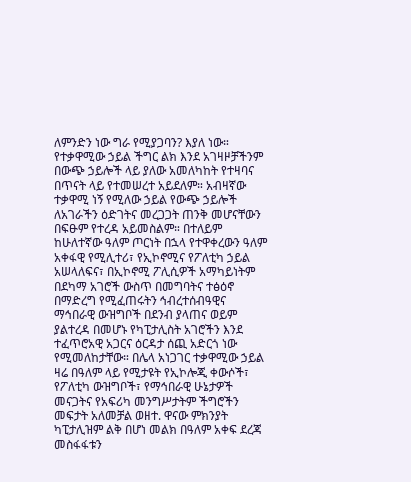ለምንድን ነው ግራ የሚያጋባን? እያለ ነው። የተቃዋሚው ኃይል ችግር ልክ እንደ አገዛዞቻችንም በውጭ ኃይሎች ላይ ያለው አመለካከት የተዛባና በጥናት ላይ የተመሠረተ አይደለም። አብዛኛው ተቃዋሚ ነኝ የሚለው ኃይል የውጭ ኃይሎች ለአገራችን ዕድገትና መረጋጋት ጠንቅ መሆናቸውን በፍፁም የተረዳ አይመስልም። በተለይም ከሁለተኛው ዓለም ጦርነት በኋላ የተዋቀረውን ዓለም አቀፋዊ የሚሊተሪ፣ የኢኮኖሚና የፖለቲካ ኃይል አሠላለፍና፣ በኢኮኖሚ ፖሊሲዎች አማካይነትም በደካማ አገሮች ውስጥ በመግባትና ተፅዕኖ በማድረግ የሚፈጠሩትን ኅብረተሰብዓዊና ማኅበራዊ ውዝግቦች በደንብ ያላጠና ወይም ያልተረዳ በመሆኑ የካፒታሊስት አገሮችን እንደ ተፈጥሮአዊ አጋርና ዕርዳታ ሰጪ አድርጎ ነው የሚመለከታቸው። በሌላ አነጋገር ተቃዋሚው ኃይል ዛሬ በዓለም ላይ የሚታዩት የኢኮሎጂ ቀውሶች፣ የፖለቲካ ውዝግቦች፣ የማኅበራዊ ሁኔታዎች መናጋትና የአፍሪካ መንግሥታትም ችግሮችን መፍታት አለመቻል ወዘተ. ዋናው ምክንያት ካፒታሊዝም ልቅ በሆነ መልክ በዓለም አቀፍ ደረጃ መስፋፋቱን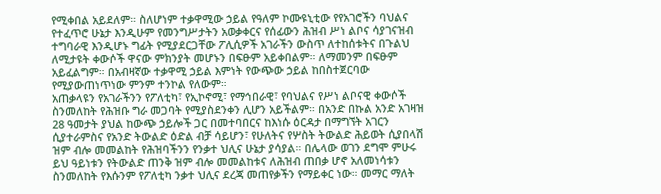የሚቀበል አይደለም። ስለሆነም ተቃዋሚው ኃይል የዓለም ኮሙዩኒቲው የየአገሮችን ባህልና የተፈጥሮ ሁኔታ እንዲሁም የመንግሥታትን አወቃቀርና የሰፊውን ሕዝብ ሥነ ልቦና ሳያገናዝብ ተግባራዊ እንዲሆኑ ግፊት የሚያደርጋቸው ፖሊሲዎች አገራችን ውስጥ ለተከሰቱትና በጉልህ ለሚታዩት ቀውሶች ዋናው ምክንያት መሆኑን በፍፁም አይቀበልም። ለማመንም በፍፁም አይፈልግም። በአብዛኛው ተቃዋሚ ኃይል እምነት የውጭው ኃይል ከበስተጀርባው የሚያውጠነጥነው ምንም ተንኮል የለውም።
አጠቃላዩን የአገራችንን የፖለቲካ፣ የኢኮኖሚ፣ የማኅበራዊ፣ የባህልና የሥነ ልቦናዊ ቀውሶች ስንመለከት የሕዝቡ ግራ መጋባት የሚያስደንቀን ሊሆን አይችልም። በአንድ በኩል አንድ አገዛዝ 28 ዓመታት ያህል ከውጭ ኃይሎች ጋር በመተባበርና ከእነሱ ዕርዳታ በማግኘት አገርን ሲያተራምስና የአንድ ትውልድ ዕድል ብቻ ሳይሆን፣ የሁለትና የሦስት ትውልድ ሕይወት ሲያበላሽ ዝም ብሎ መመልከት የሕዝባችንን የንቃተ ህሊና ሁኔታ ያሳያል። በሌላው ወገን ደግሞ ምሁሩ ይህ ዓይነቱን የትውልድ ጠንቅ ዝም ብሎ መመልከቱና ለሕዝብ ጠበቃ ሆኖ አለመነሳቱን ስንመለከት የእሱንም የፖለቲካ ንቃተ ህሊና ደረጃ መጠየቃችን የማይቀር ነው። መማር ማለት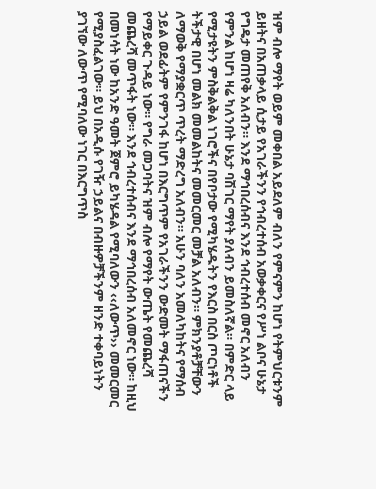ዝም ብሎ ማየት ወይም መቀበል አይደለም ብለን የምናምን ከሆነ የትምህርቱንም ይዘትና በአጠቃላይ ሲታይ የአገራችንን የኅብረተሰብ አወቃቀርና የሥነ ልቦና ሁኔታ የግዴታ መጠየቅ አለብን። እንደ ማኅበረሰብና እንደ ኅብረተሰብ መኖር አለብን የምንል ከሆነ ዛሬ ካለንበት ሁኔታ ባሽገር ማየት ያለብን ይመስለኛል። በምድር ላይ የሚታዩትን ምስቅልቅል ነገሮችና በየቦታው የሚካሄዱትን የእርስ በርስ ጦርነቶች ትችታዊ በሆነ መልክ መመልከትና መመርመር መቻል አለብን። ምክንያቶቻቸውን ለማወቅ የማያቋርጥ ጥረት ማድረግ አለብን። አሁን ባለን አመለካከትና የማሰብ ኃይል ወደፊትም የምንገፋ ከሆነ በእርግጥም የአገራችንን ውድመት ማፋጠናችን የማይቀር ጉዳይ ነው። የግራ መጋባትና ዝም ብሎ የማየት ውጤት የመጨረሻ መጨረሻ መጥፋት ነው። እንደ ኅብረተሰብና እንደ ማኅበረሰብ አለመኖር ነው። ከዚህ በመነሳት ነው ከአንድ ዓመት ጀምሮ ይካሄዳል የሚባለውን ‹‹ለውጥ›› መመርመር የሚያስፈልገው። ይህ በአዲሱ የገዥ ኃይልና በብዙዎቻችንም ዘንድ ተቀባይነትን ያገኘው ለውጥ የሚባለው ነገር በእርግጥስ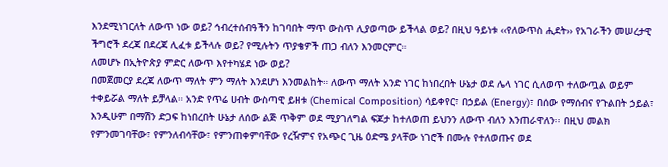እንደሚነገርለት ለውጥ ነው ወይ? ኅብረተሰብዓችን ከገባበት ማጥ ውስጥ ሊያወጣው ይችላል ወይ? በዚህ ዓይነቱ ‹‹የለውጥስ ሒደት›› የአገራችን መሠረታዊ ችግሮች ደረጃ በደረጃ ሊፈቱ ይችላሉ ወይ? የሚሉትን ጥያቄዎች ጠጋ ብለን እንመርምር።
ለመሆኑ በኢትዮጵያ ምድር ለውጥ እየተካሄደ ነው ወይ?
በመጀመርያ ደረጃ ለውጥ ማለት ምን ማለት እንደሆነ እንመልከት። ለውጥ ማለት አንድ ነገር ከነበረበት ሁኔታ ወደ ሌላ ነገር ሲለወጥ ተለውጧል ወይም ተቀይሯል ማለት ይቻላል። አንድ የጥሬ ሀብት ውስጣዊ ይዘቱ (Chemical Composition) ሳይቀየር፣ በኃይል (Energy)፣ በሰው የማሰብና የጉልበት ኃይል፣ እንዲሁም በማሽን ድጋፍ ከነበረበት ሁኔታ ለሰው ልጅ ጥቅም ወደ ሚያገለግል ፍጆታ ከተለወጠ ይህንን ለውጥ ብለን እንጠራዋለን፡፡ በዚህ መልክ የምንመገባቸው፣ የምንለብሳቸው፣ የምንጠቀምባቸው የረዥምና የአጭር ጊዜ ዕድሜ ያላቸው ነገሮች በሙሉ የተለወጡና ወደ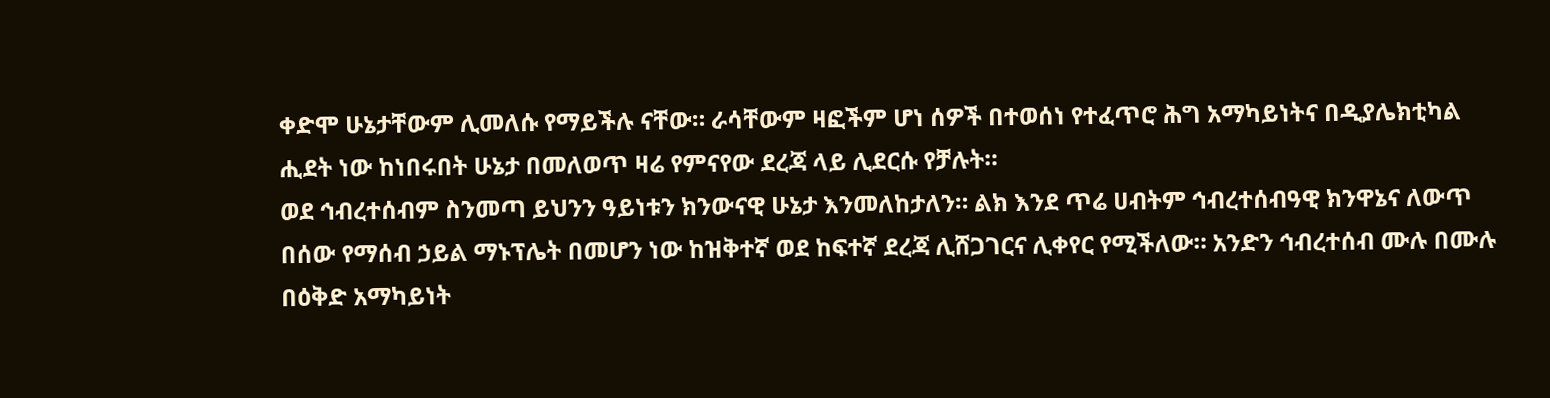ቀድሞ ሁኔታቸውም ሊመለሱ የማይችሉ ናቸው። ራሳቸውም ዛፎችም ሆነ ሰዎች በተወሰነ የተፈጥሮ ሕግ አማካይነትና በዲያሌክቲካል ሒደት ነው ከነበሩበት ሁኔታ በመለወጥ ዛሬ የምናየው ደረጃ ላይ ሊደርሱ የቻሉት።
ወደ ኅብረተሰብም ስንመጣ ይህንን ዓይነቱን ክንውናዊ ሁኔታ እንመለከታለን። ልክ እንደ ጥሬ ሀብትም ኅብረተሰብዓዊ ክንዋኔና ለውጥ በሰው የማሰብ ኃይል ማኑፕሌት በመሆን ነው ከዝቅተኛ ወደ ከፍተኛ ደረጃ ሊሸጋገርና ሊቀየር የሚችለው። አንድን ኅብረተሰብ ሙሉ በሙሉ በዕቅድ አማካይነት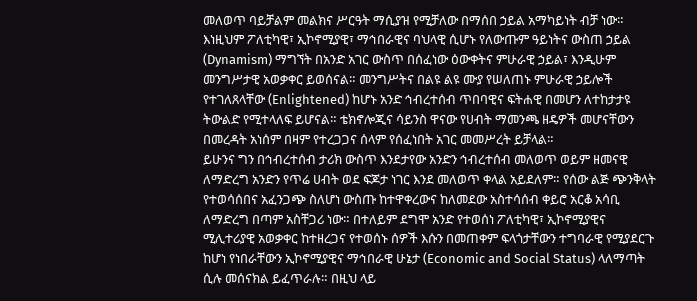መለወጥ ባይቻልም መልክና ሥርዓት ማሲያዝ የሚቻለው በማሰበ ኃይል አማካይነት ብቻ ነው። እነዚህም ፖለቲካዊ፣ ኢኮኖሚያዊ፣ ማኅበራዊና ባህላዊ ሲሆኑ የለውጡም ዓይነትና ውስጠ ኃይል (Dynamism) ማግኘት በአንድ አገር ውስጥ በሰፈነው ዕውቀትና ምሁራዊ ኃይል፣ እንዲሁም መንግሥታዊ አወቃቀር ይወሰናል። መንግሥትና በልዩ ልዩ ሙያ የሠለጠኑ ምሁራዊ ኃይሎች የተገለጸላቸው (Enlightened) ከሆኑ አንድ ኅብረተሰብ ጥበባዊና ፍትሐዊ በመሆን ለተከታታዩ ትውልድ የሚተላለፍ ይሆናል። ቴክኖሎጂና ሳይንስ ዋናው የሀብት ማመንጫ ዘዴዎች መሆናቸውን በመረዳት አነሰም በዛም የተረጋጋና ሰላም የሰፈነበት አገር መመሥረት ይቻላል።
ይሁንና ግን በኅብረተሰብ ታሪክ ውስጥ እንደታየው አንድን ኅብረተሰብ መለወጥ ወይም ዘመናዊ ለማድረግ አንድን የጥሬ ሀብት ወደ ፍጆታ ነገር እንደ መለወጥ ቀላል አይደለም። የሰው ልጅ ጭንቅላት የተወሳሰበና አፈንጋጭ ስለሆነ ውስጡ ከተዋቀረውና ከለመደው አስተሳሰብ ቀይሮ አርቆ አሳቢ ለማድረግ በጣም አስቸጋሪ ነው። በተለይም ደግሞ አንድ የተወሰነ ፖለቲካዊ፣ ኢኮኖሚያዊና ሚሊተሪያዊ አወቃቀር ከተዘረጋና የተወሰኑ ሰዎች እሱን በመጠቀም ፍላጎታቸውን ተግባራዊ የሚያደርጉ ከሆነ የነበራቸውን ኢኮኖሚያዊና ማኅበራዊ ሁኔታ (Economic and Social Status) ላለማጣት ሲሉ መሰናክል ይፈጥራሉ። በዚህ ላይ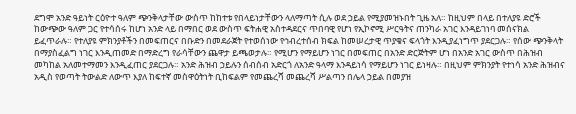ደግሞ አንድ ዓይነት ርዕዮተ ዓለም ጭንቅላታቸው ውስጥ ከከተቱ የበላይነታቸውን ላለማጣት ሲሉ ወደ ኃይል የሚያመዝኑበት ጊዜ አለ። ከዚህም በላይ በተለያዩ ድሮች ከውጭው ዓለም ጋር የተሳሰሩ ከሆነ አንድ ላይ በማበር ወደ ውስጥ ፍትሐዊ አስተዳደርና ጥበባዊ የሆነ የኢኮኖሚ ሥርዓትና ጠንካራ አገር እንዳይገነባ መሰናክል ይፈጥራሉ። የተለያዩ ምክንያቶችን በመፍጠርና በቡድን በመደራጀት የተወሰነው የኅብረተሰብ ክፍል ከመሠረታዊ ጥያቄና ፍላጎት እንዲያፈነግጥ ያደርጋሉ። የሰው ጭንቅላት በማያስፈልግ ነገር እንዲጠመድ በማድረግ የራሳቸውን ጨዋታ ይጫወታሉ። የሚሆን የማይሆን ነገር በመፍጠር በአንድ ድርጅትም ሆነ በአንድ አገር ውስጥ በሕዝብ መካከል አለመተማመን እንዲፈጠር ያደርጋሉ። አንድ ሕዝብ ኃይሉን ሰብሰብ አድርጎ ለአንድ ዓላማ እንዳይነሳ የማይሆን ነገር ይነዛሉ። በዚህም ምክንያት የተነሳ አንድ ሕዝብና አዲስ የወጣት ትውልድ ለውጥ እያለ ከፍተኛ መስዋዕትነት ቢከፍልም የመጨረሻ መጨረሻ ሥልጣን በሌላ ኃይል በመያዝ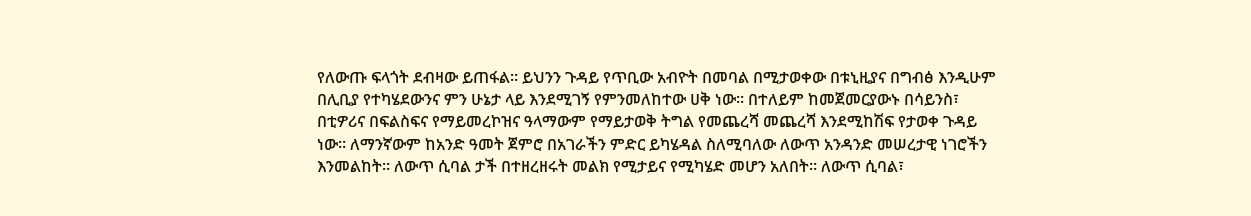የለውጡ ፍላጎት ደብዛው ይጠፋል። ይህንን ጉዳይ የጥቢው አብዮት በመባል በሚታወቀው በቱኒዚያና በግብፅ እንዲሁም በሊቢያ የተካሄደውንና ምን ሁኔታ ላይ እንደሚገኝ የምንመለከተው ሀቅ ነው። በተለይም ከመጀመርያውኑ በሳይንስ፣ በቲዎሪና በፍልስፍና የማይመረኮዝና ዓላማውም የማይታወቅ ትግል የመጨረሻ መጨረሻ እንደሚከሽፍ የታወቀ ጉዳይ ነው። ለማንኛውም ከአንድ ዓመት ጀምሮ በአገራችን ምድር ይካሄዳል ስለሚባለው ለውጥ አንዳንድ መሠረታዊ ነገሮችን እንመልከት፡፡ ለውጥ ሲባል ታች በተዘረዘሩት መልክ የሚታይና የሚካሄድ መሆን አለበት። ለውጥ ሲባል፣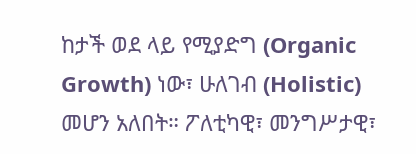ከታች ወደ ላይ የሚያድግ (Organic Growth) ነው፣ ሁለገብ (Holistic) መሆን አለበት። ፖለቲካዊ፣ መንግሥታዊ፣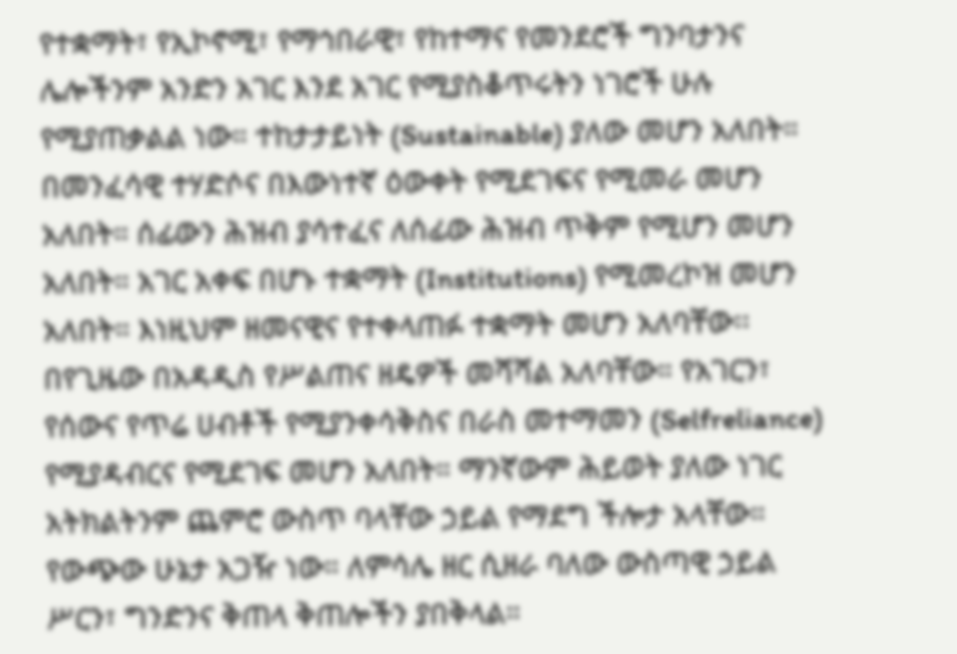የተቋማት፣ የኢኮኖሚ፣ የማኅበራዊ፣ የከተማና የመንደሮች ግንባታንና ሌሎችንም አንድን አገር እንደ አገር የሚያስቆጥሩትን ነገሮች ሁሉ የሚያጠቃልል ነው። ተከታታይነት (Sustainable) ያለው መሆን አለበት። በመንፈሳዊ ተሃድሶና በእውነተኛ ዕውቀት የሚደገፍና የሚመራ መሆን አለበት። ሰፊውን ሕዝብ ያሳተፈና ለሰፊው ሕዝብ ጥቅም የሚሆን መሆን አለበት። አገር አቀፍ በሆኑ ተቋማት (Institutions) የሚመረኮዝ መሆን አለበት። እነዚህም ዘመናዊና የተቀላጠፉ ተቋማት መሆን አለባቸው፡፡ በየጊዜው በአዳዲስ የሥልጠና ዘዴዎች መሻሻል አለባቸው። የአገርን፣ የሰውና የጥሬ ሀብቶች የሚያንቀሳቅስና በራስ መተማመን (Selfreliance) የሚያዳብርና የሚደገፍ መሆን አለበት። ማንኛውም ሕይወት ያለው ነገር አትክልትንም ጨምሮ ውስጥ ባላቸው ኃይል የማደግ ችሎታ አላቸው። የውጭው ሁኔታ አጋዥ ነው። ለምሳሌ ዘር ሲዘራ ባለው ውስጣዊ ኃይል ሥርን፣ ግንድንና ቅጠላ ቅጠሎችን ያበቅላል።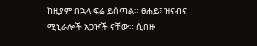ከዚያም በኋላ ፍሬ ይሰጣል። ፀሐይ፣ ዝናብና ሚኒራሎች አጋዦች ናቸው። ሲበዙ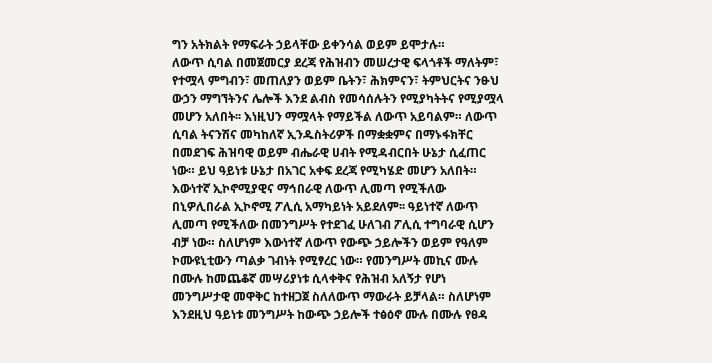ግን አትክልት የማፍራት ኃይላቸው ይቀንሳል ወይም ይሞታሉ።
ለውጥ ሲባል በመጀመርያ ደረጃ የሕዝብን መሠረታዊ ፍላጎቶች ማለትም፣ የተሟላ ምግብን፣ መጠለያን ወይም ቤትን፣ ሕክምናን፣ ትምህርትና ንፁህ ውኃን ማግኘትንና ሌሎች እንደ ልብስ የመሳሰሉትን የሚያካትትና የሚያሟላ መሆን አለበት፡፡ እነዚህን ማሟላት የማይችል ለውጥ አይባልም። ለውጥ ሲባል ትናንሽና መካከለኛ ኢንዱስትሪዎች በማቋቋምና በማኑፋክቸር በመደገፍ ሕዝባዊ ወይም ብሔራዊ ሀብት የሚዳብርበት ሁኔታ ሲፈጠር ነው። ይህ ዓይነቱ ሁኔታ በአገር አቀፍ ደረጃ የሚካሄድ መሆን አለበት። እውነተኛ ኢኮኖሚያዊና ማኅበራዊ ለውጥ ሊመጣ የሚችለው በኒዎሊበራል ኢኮኖሚ ፖሊሲ አማካይነት አይደለም፡፡ ዓይነተኛ ለውጥ ሊመጣ የሚችለው በመንግሥት የተደገፈ ሁለገብ ፖሊሲ ተግባራዊ ሲሆን ብቻ ነው። ስለሆነም እውነተኛ ለውጥ የውጭ ኃይሎችን ወይም የዓለም ኮሙዩኒቲውን ጣልቃ ገብነት የሚፃረር ነው። የመንግሥት መኪና ሙሉ በሙሉ ከመጨቆኛ መሣሪያነቱ ሲላቀቅና የሕዝብ አለኝታ የሆነ መንግሥታዊ መዋቅር ከተዘጋጀ ስለለውጥ ማውራት ይቻላል። ስለሆነም እንደዚህ ዓይነቱ መንግሥት ከውጭ ኃይሎች ተፅዕኖ ሙሉ በሙሉ የፀዳ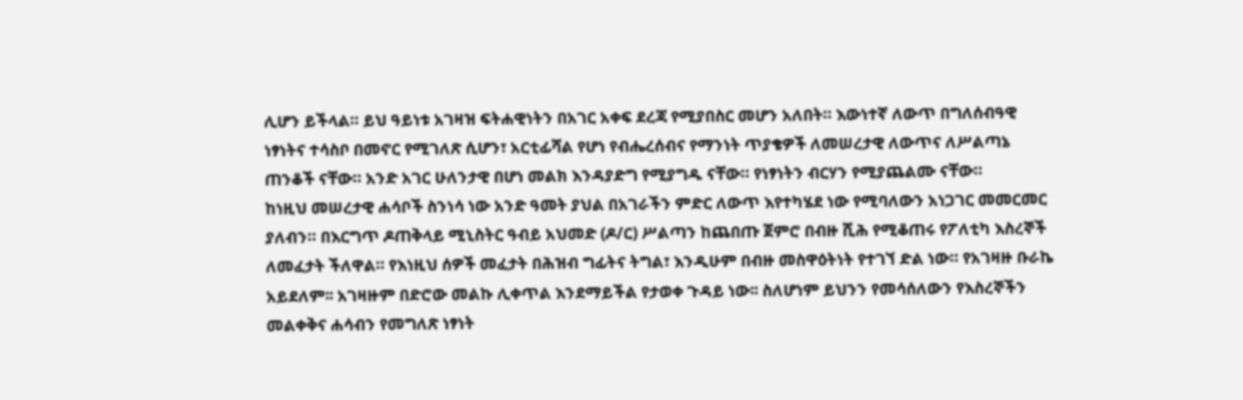ሊሆን ይችላል። ይህ ዓይነቱ አገዛዝ ፍትሐዊነትን በአገር አቀፍ ደረጃ የሚያበስር መሆን አለበት። እውነተኛ ለውጥ በግለሰብዓዊ ነፃነትና ተሳስቦ በመኖር የሚገለጽ ሲሆን፣ አርቲፊሻል የሆነ የብሔረሰብና የማንነት ጥያቄዎች ለመሠረታዊ ለውጥና ለሥልጣኔ ጠንቆች ናቸው። አንድ አገር ሁለንታዊ በሆነ መልክ እንዳያድግ የሚያግዱ ናቸው። የነፃነትን ብርሃን የሚያጨልሙ ናቸው።
ከነዚህ መሠረታዊ ሐሳቦች ስንነሳ ነው አንድ ዓመት ያህል በአገራችን ምድር ለውጥ እየተካሄደ ነው የሚባለውን አነጋገር መመርመር ያለብን። በእርግጥ ዶጠቅላይ ሚኒስትር ዓብይ አህመድ (ዶ/ር) ሥልጣን ከጨበጡ ጀምሮ በብዙ ሺሕ የሚቆጠሩ የፖለቲካ እስረኞች ለመፈታት ችለዋል። የእነዚህ ሰዎች መፈታት በሕዝብ ግፊትና ትግል፣ እንዲሁም በብዙ መስዋዕትነት የተገኘ ድል ነው። የአገዛዙ ቡራኬ አይደለም፡፡ አገዛዙም በድሮው መልኩ ሊቀጥል እንደማይችል የታወቀ ጉዳይ ነው፡፡ ስለሆነም ይህንን የመሳሰለውን የእስረኞችን መልቀቅና ሐሳብን የመግለጽ ነፃነት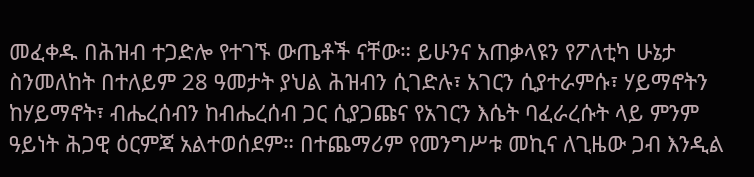መፈቀዱ በሕዝብ ተጋድሎ የተገኙ ውጤቶች ናቸው። ይሁንና አጠቃላዩን የፖለቲካ ሁኔታ ስንመለከት በተለይም 28 ዓመታት ያህል ሕዝብን ሲገድሉ፣ አገርን ሲያተራምሱ፣ ሃይማኖትን ከሃይማኖት፣ ብሔረሰብን ከብሔረሰብ ጋር ሲያጋጩና የአገርን እሴት ባፈራረሱት ላይ ምንም ዓይነት ሕጋዊ ዕርምጃ አልተወሰደም። በተጨማሪም የመንግሥቱ መኪና ለጊዜው ጋብ እንዲል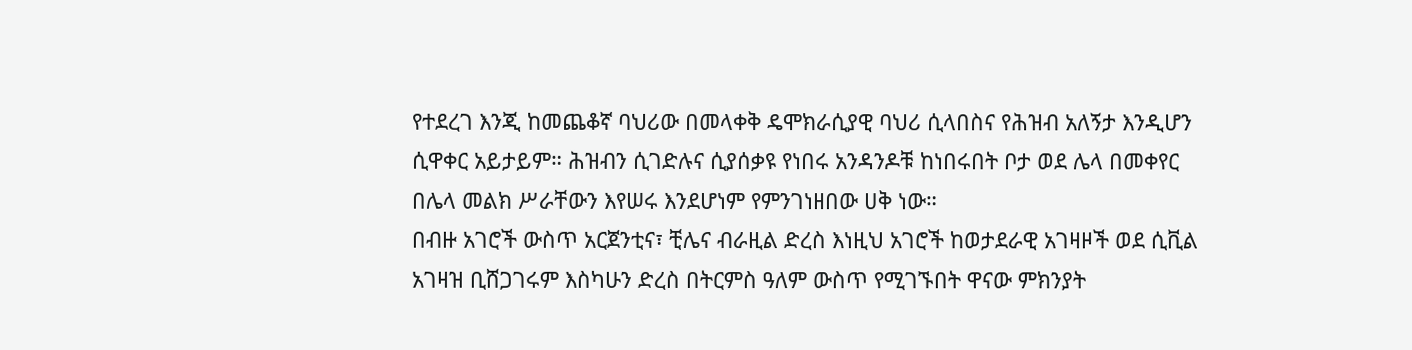የተደረገ እንጂ ከመጨቆኛ ባህሪው በመላቀቅ ዴሞክራሲያዊ ባህሪ ሲላበስና የሕዝብ አለኝታ እንዲሆን ሲዋቀር አይታይም። ሕዝብን ሲገድሉና ሲያሰቃዩ የነበሩ አንዳንዶቹ ከነበሩበት ቦታ ወደ ሌላ በመቀየር በሌላ መልክ ሥራቸውን እየሠሩ እንደሆነም የምንገነዘበው ሀቅ ነው።
በብዙ አገሮች ውስጥ አርጀንቲና፣ ቺሌና ብራዚል ድረስ እነዚህ አገሮች ከወታደራዊ አገዛዞች ወደ ሲቪል አገዛዝ ቢሸጋገሩም እስካሁን ድረስ በትርምስ ዓለም ውስጥ የሚገኙበት ዋናው ምክንያት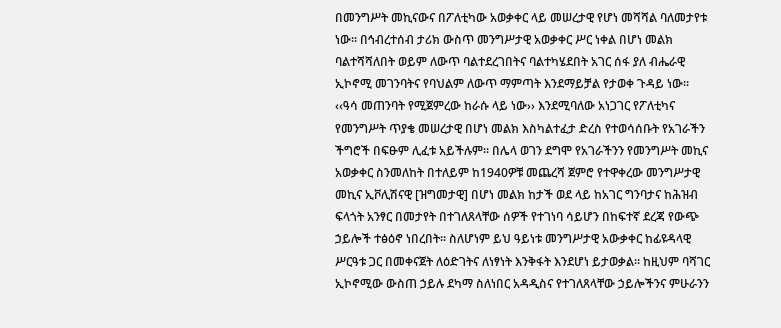በመንግሥት መኪናውና በፖለቲካው አወቃቀር ላይ መሠረታዊ የሆነ መሻሻል ባለመታየቱ ነው። በኅብረተሰብ ታሪክ ውስጥ መንግሥታዊ አወቃቀር ሥር ነቀል በሆነ መልክ ባልተሻሻለበት ወይም ለውጥ ባልተደረገበትና ባልተካሄደበት አገር ሰፋ ያለ ብሔራዊ ኢኮኖሚ መገንባትና የባህልም ለውጥ ማምጣት እንደማይቻል የታወቀ ጉዳይ ነው። ‹‹ዓሳ መጠንባት የሚጀምረው ከራሱ ላይ ነው›› እንደሚባለው አነጋገር የፖለቲካና የመንግሥት ጥያቄ መሠረታዊ በሆነ መልክ እስካልተፈታ ድረስ የተወሳሰቡት የአገራችን ችግሮች በፍፁም ሊፈቱ አይችሉም። በሌላ ወገን ደግሞ የአገራችንን የመንግሥት መኪና አወቃቀር ስንመለከት በተለይም ከ1940ዎቹ መጨረሻ ጀምሮ የተዋቀረው መንግሥታዊ መኪና ኢቮሊሽናዊ [ዝግመታዊ] በሆነ መልክ ከታች ወደ ላይ ከአገር ግንባታና ከሕዝብ ፍላጎት አንፃር በመታየት በተገለጸላቸው ሰዎች የተገነባ ሳይሆን በከፍተኛ ደረጃ የውጭ ኃይሎች ተፅዕኖ ነበረበት። ስለሆነም ይህ ዓይነቱ መንግሥታዊ አውቃቀር ከፊዩዳላዊ ሥርዓቱ ጋር በመቀናጀት ለዕድገትና ለነፃነት እንቅፋት እንደሆነ ይታወቃል። ከዚህም ባሻገር ኢኮኖሚው ውስጠ ኃይሉ ደካማ ስለነበር አዳዲስና የተገለጸላቸው ኃይሎችንና ምሁራንን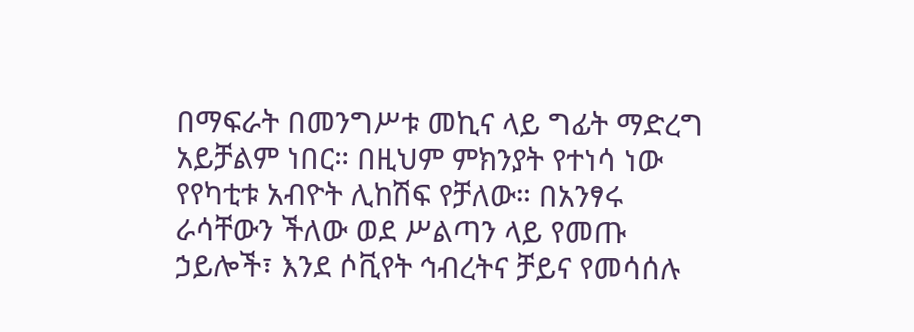በማፍራት በመንግሥቱ መኪና ላይ ግፊት ማድረግ አይቻልም ነበር። በዚህም ምክንያት የተነሳ ነው የየካቲቱ አብዮት ሊከሽፍ የቻለው። በአንፃሩ ራሳቸውን ችለው ወደ ሥልጣን ላይ የመጡ ኃይሎች፣ እንደ ሶቪየት ኅብረትና ቻይና የመሳሰሉ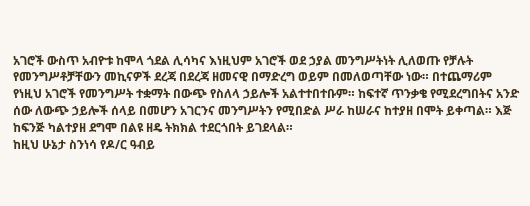አገሮች ውስጥ አብዮቱ ከሞላ ጎደል ሊሳካና እነዚህም አገሮች ወደ ኃያል መንግሥትነት ሊለወጡ የቻሉት የመንግሥቶቻቸውን መኪናዎች ደረጃ በደረጃ ዘመናዊ በማድረግ ወይም በመለወጣቸው ነው። በተጨማሪም የነዚህ አገሮች የመንግሥት ተቋማት በውጭ የስለላ ኃይሎች አልተተበተቡም። ከፍተኛ ጥንቃቄ የሚደረግበትና አንድ ሰው ለውጭ ኃይሎች ሰላይ በመሆን አገርንና መንግሥትን የሚበድል ሥራ ከሠራና ከተያዘ በሞት ይቀጣል። እጅ ከፍንጅ ካልተያዘ ደግሞ በልዩ ዘዴ ትክክል ተደርጎበት ይገደላል።
ከዚህ ሁኔታ ስንነሳ የዶ/ር ዓብይ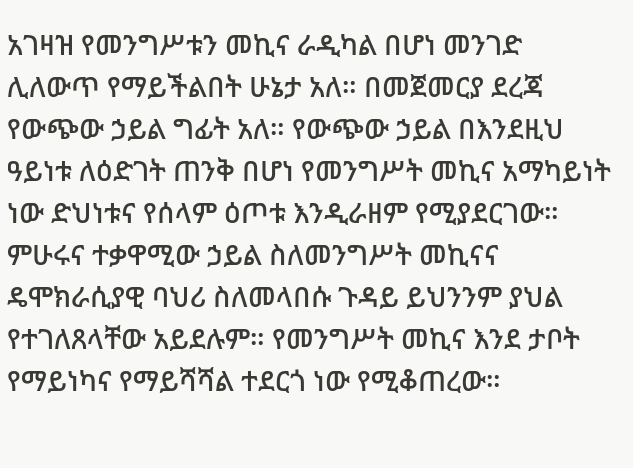አገዛዝ የመንግሥቱን መኪና ራዲካል በሆነ መንገድ ሊለውጥ የማይችልበት ሁኔታ አለ። በመጀመርያ ደረጃ የውጭው ኃይል ግፊት አለ። የውጭው ኃይል በእንደዚህ ዓይነቱ ለዕድገት ጠንቅ በሆነ የመንግሥት መኪና አማካይነት ነው ድህነቱና የሰላም ዕጦቱ እንዲራዘም የሚያደርገው። ምሁሩና ተቃዋሚው ኃይል ስለመንግሥት መኪናና ዴሞክራሲያዊ ባህሪ ስለመላበሱ ጉዳይ ይህንንም ያህል የተገለጸላቸው አይደሉም። የመንግሥት መኪና እንደ ታቦት የማይነካና የማይሻሻል ተደርጎ ነው የሚቆጠረው።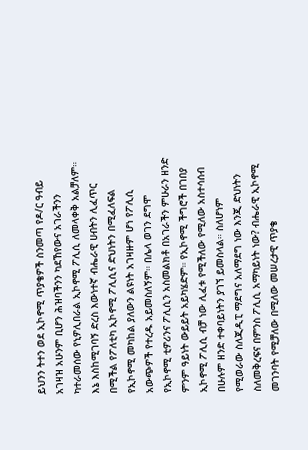ይህንን ትተን ወደ ኢኮኖሚ ጥያቄዎች ስንመጣ የዶ/ር ዓብይ አገዛዝ አሁንም ቢሆን ሕዝባችንን ካደኸየውና አገራችንን ካተራመሰው የኒዎሊበራል ኢኮኖሚ ፖሊሲ ለመላቀቅ አልቻለም። እኔ እስከሚገባኝ ድረስ እውነተኛ ብሔራዊ ሀብትን ሊፈጥር በሚችል የፖለቲካ ኢኮኖሚ ፖሊሲና ድህነትን በሚፈለፍል የኢኮኖሚ መካከል ያለውን ልዩነት አገዛዙም ሆነ የፖሊሲ አውጭዎች የተረዱ አይመስለኝም። በሌላ ወገን ደግሞ የኢኮኖሚ ቲዎሪንና ፖሊሲን አስመልክቶ በአገራችን ምሁራን ዘንድ ምንም ዓይነት ውይይት አይካሄድም። የኢኮኖሚ ችግሮች በገበያ ኢኮኖሚ ፖሊሲ ብቻ ነው ሊፈቱ የሚችለው የሚለው አስተሳሰብ በሁሉም ዘንድ ተቀባይነትን ያገኘ ይመስላል። ስለሆነም የሚወራው ስለጂዲፒ ማደግና አለማደግ ነው እንጂ ድህነትን ስለመቅረፍና በምንስ ፖሊሲ አማካይነት ነው? ብሔራዊ ኢኮኖሚ መገንባት የሚቻለው በሚለው መሠረታዊ ጥያቄ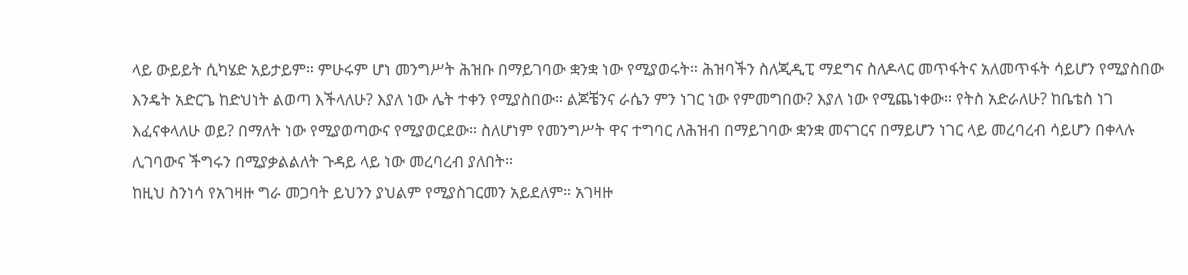ላይ ውይይት ሲካሄድ አይታይም። ምሁሩም ሆነ መንግሥት ሕዝቡ በማይገባው ቋንቋ ነው የሚያወሩት። ሕዝባችን ስለጂዲፒ ማደግና ስለዶላር መጥፋትና አለመጥፋት ሳይሆን የሚያስበው እንዴት አድርጌ ከድህነት ልወጣ እችላለሁ? እያለ ነው ሌት ተቀን የሚያስበው። ልጆቼንና ራሴን ምን ነገር ነው የምመግበው? እያለ ነው የሚጨነቀው። የትስ አድራለሁ? ከቤቴስ ነገ እፈናቀላለሁ ወይ? በማለት ነው የሚያወጣውና የሚያወርደው። ስለሆነም የመንግሥት ዋና ተግባር ለሕዝብ በማይገባው ቋንቋ መናገርና በማይሆን ነገር ላይ መረባረብ ሳይሆን በቀላሉ ሊገባውና ችግሩን በሚያቃልልለት ጉዳይ ላይ ነው መረባረብ ያለበት።
ከዚህ ስንነሳ የአገዛዙ ግራ መጋባት ይህንን ያህልም የሚያስገርመን አይደለም። አገዛዙ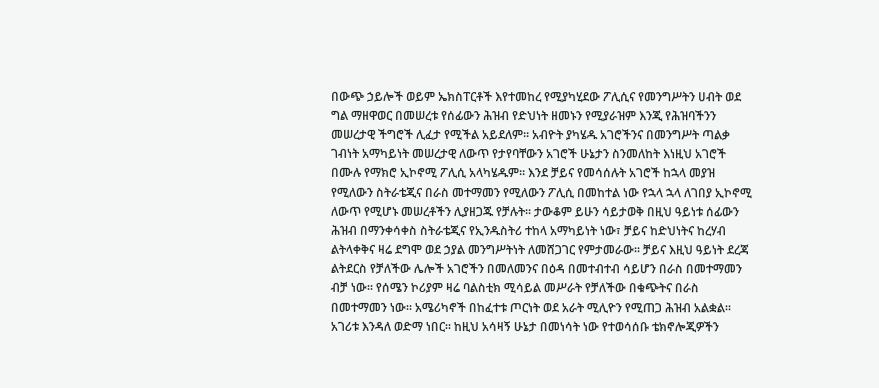በውጭ ኃይሎች ወይም ኤክስፐርቶች እየተመከረ የሚያካሂደው ፖሊሲና የመንግሥትን ሀብት ወደ ግል ማዘዋወር በመሠረቱ የሰፊውን ሕዝብ የድህነት ዘመኑን የሚያራዝም እንጂ የሕዝባችንን መሠረታዊ ችግሮች ሊፈታ የሚችል አይደለም። አብዮት ያካሄዱ አገሮችንና በመንግሥት ጣልቃ ገብነት አማካይነት መሠረታዊ ለውጥ የታየባቸውን አገሮች ሁኔታን ስንመለከት እነዚህ አገሮች በሙሉ የማክሮ ኢኮኖሚ ፖሊሲ አላካሄዱም። እንደ ቻይና የመሳሰሉት አገሮች ከኋላ መያዝ የሚለውን ስትራቴጂና በራስ መተማመን የሚለውን ፖሊሲ በመከተል ነው የኋላ ኋላ ለገበያ ኢኮኖሚ ለውጥ የሚሆኑ መሠረቶችን ሊያዘጋጁ የቻሉት፡፡ ታውቆም ይሁን ሳይታወቅ በዚህ ዓይነቱ ሰፊውን ሕዝብ በማንቀሳቀስ ስትራቴጂና የኢንዱስትሪ ተከላ አማካይነት ነው፣ ቻይና ከድህነትና ከረሃብ ልትላቀቅና ዛሬ ደግሞ ወደ ኃያል መንግሥትነት ለመሸጋገር የምታመራው፡፡ ቻይና እዚህ ዓይነት ደረጃ ልትደርስ የቻለችው ሌሎች አገሮችን በመለመንና በዕዳ በመተብተብ ሳይሆን በራስ በመተማመን ብቻ ነው። የሰሜን ኮሪያም ዛሬ ባልስቲክ ሚሳይል መሥራት የቻለችው በቁጭትና በራስ በመተማመን ነው። አሜሪካኖች በከፈተቱ ጦርነት ወደ አራት ሚሊዮን የሚጠጋ ሕዝብ አልቋል። አገሪቱ እንዳለ ወድማ ነበር። ከዚህ አሳዛኝ ሁኔታ በመነሳት ነው የተወሳሰቡ ቴክኖሎጂዎችን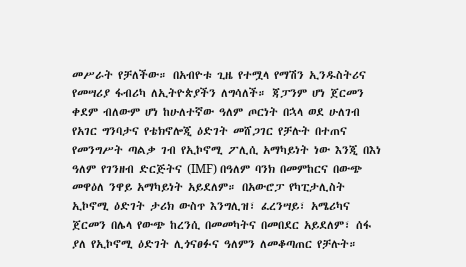መሥራት የቻለችው። በአብዮቱ ጊዜ የተሟላ የማሽን ኢንዱስትሪና የመሣሪያ ፋብሪካ ለኢትዮጵያችን ለግሳለች። ጃፓንም ሆነ ጀርመን ቀደም ብለውም ሆነ ከሁለተኛው ዓለም ጦርነት በኋላ ወደ ሁለገብ የአገር ግንባታና የቴክኖሎጂ ዕድገት መሸጋገር የቻሉት በተጠና የመንግሥት ጣልቃ ገብ የኢኮኖሚ ፖሊሲ አማካይነት ነው እንጂ በእነ ዓለም የገንዘብ ድርጅትና (IMF) በዓለም ባንክ በመምከርና በውጭ መዋዕለ ንዋይ አማካይነት አይደለም። በአውሮፓ የካፒታሊስት ኢኮኖሚ ዕድገት ታሪክ ውስጥ እንግሊዝ፣ ፈረንሣይ፣ አሜሪካና ጀርመን በሌላ የውጭ ከረንሲ በመመካትና በመበደር አይደለም፣ ሰፋ ያለ የኢኮኖሚ ዕድገት ሊጎናፀፉና ዓለምን ለመቆጣጠር የቻሉት።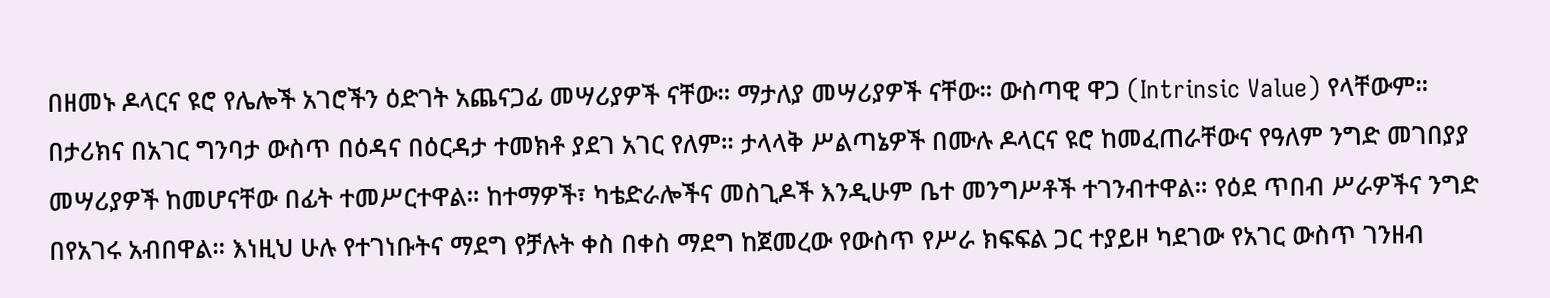በዘመኑ ዶላርና ዩሮ የሌሎች አገሮችን ዕድገት አጨናጋፊ መሣሪያዎች ናቸው። ማታለያ መሣሪያዎች ናቸው። ውስጣዊ ዋጋ (Intrinsic Value) የላቸውም። በታሪክና በአገር ግንባታ ውስጥ በዕዳና በዕርዳታ ተመክቶ ያደገ አገር የለም። ታላላቅ ሥልጣኔዎች በሙሉ ዶላርና ዩሮ ከመፈጠራቸውና የዓለም ንግድ መገበያያ መሣሪያዎች ከመሆናቸው በፊት ተመሥርተዋል። ከተማዎች፣ ካቴድራሎችና መስጊዶች እንዲሁም ቤተ መንግሥቶች ተገንብተዋል። የዕደ ጥበብ ሥራዎችና ንግድ በየአገሩ አብበዋል። እነዚህ ሁሉ የተገነቡትና ማደግ የቻሉት ቀስ በቀስ ማደግ ከጀመረው የውስጥ የሥራ ክፍፍል ጋር ተያይዞ ካደገው የአገር ውስጥ ገንዘብ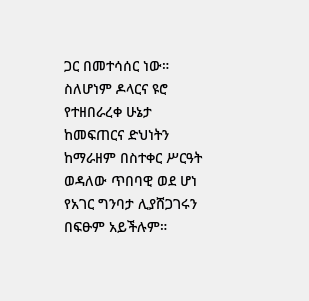ጋር በመተሳሰር ነው። ስለሆነም ዶላርና ዩሮ የተዘበራረቀ ሁኔታ ከመፍጠርና ድህነትን ከማራዘም በስተቀር ሥርዓት ወዳለው ጥበባዊ ወደ ሆነ የአገር ግንባታ ሊያሸጋገሩን በፍፁም አይችሉም።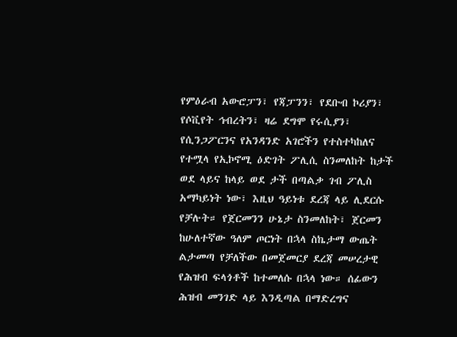የምዕራብ አውሮፓን፣ የጃፓንን፣ የደቡብ ኮሪያን፣ የሶቪየት ኅብረትን፣ ዛሬ ደግሞ የሩሲያን፣ የሲንጋፖርንና የአንዳንድ አገሮችን የተስተካከለና የተሟላ የኢኮኖሚ ዕድገት ፖሊሲ ስንመለከት ከታች ወደ ላይና ከላይ ወደ ታች በጣልቃ ገብ ፖሊስ አማካይነት ነው፣ እዚህ ዓይነቱ ደረጃ ላይ ሊደርሱ የቻሉት። የጀርመንን ሁኔታ ስንመለከት፣ ጀርመን ከሁለተኛው ዓለም ጦርነት በኋላ ስኬታማ ውጤት ልታመጣ የቻለችው በመጀመርያ ደረጃ መሠረታዊ የሕዝብ ፍላጎቶች ከተመለሱ በኋላ ነው። ሰፊውን ሕዝብ መንገድ ላይ እንዲጣል በማድረግና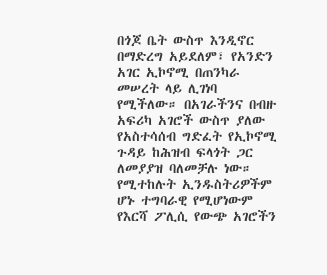በጎጆ ቤት ውስጥ እንዲኖር በማድረግ አይደለም፣ የአንድን አገር ኢኮኖሚ በጠንካራ መሠረት ላይ ሊገነባ የሚችለው። በአገራችንና በብዙ አፍሪካ አገሮች ውስጥ ያለው የአስተሳሰብ ግድፈት የኢኮኖሚ ጉዳይ ከሕዝብ ፍላጎት ጋር ለመያያዝ ባለመቻሉ ነው። የሚተከሉት ኢንዱስትሪዎችም ሆኑ ተግባራዊ የሚሆነውም የእርሻ ፖሊሲ የውጭ አገሮችን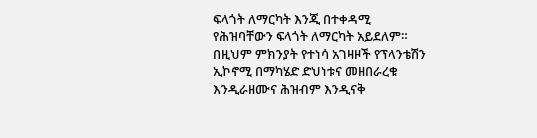ፍላጎት ለማርካት እንጂ በተቀዳሚ የሕዝባቸውን ፍላጎት ለማርካት አይደለም። በዚህም ምክንያት የተነሳ አገዛዞች የፕላንቴሽን ኢኮኖሚ በማካሄድ ድህነቱና መዘበራረቁ እንዲራዘሙና ሕዝብም እንዲናቅ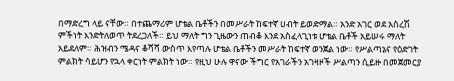በማድረግ ላይ ናቸው። በተጨማሪም ሆቴል ቤቶችን በመሥራት ከፍተኛ ሀብት ይወድማል። አንድ አገር ወደ አስረሽ ምችነት እንድትለወጥ ትደረጋለች። ይህ ማለት ግን ጊዜውን ጠብቆ እንደ አስፈላጊነቱ ሆቴል ቤቶች አይሠሩ ማለት አይደለም። ሕዝብን ሜዳና ቆሻሻ ውስጥ እየጣሉ ሆቴል ቤቶችን መሥራት ከፍተኛ ወንጀል ነው። የሥልጣኔና የዕድገት ምልክት ሳይሆን የኋላ ቀርነት ምልክት ነው። የዚህ ሁሉ ዋናው ችግር የአገራችን አገዛዞች ሥልጣን ሲይዙ በመጀመርያ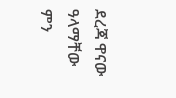ደረጃ ዋናው ዓላማቸው ምን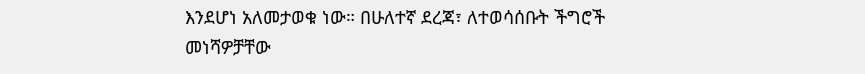እንደሆነ አለመታወቁ ነው። በሁለተኛ ደረጃ፣ ለተወሳሰቡት ችግሮች መነሻዎቻቸው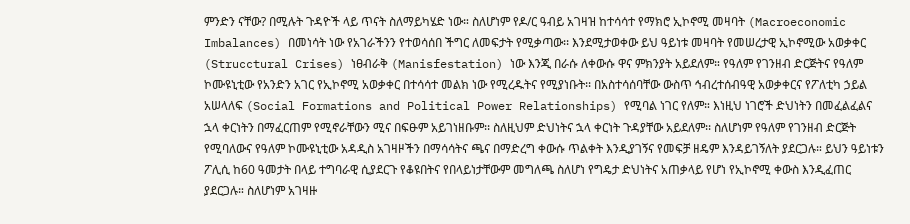ምንድን ናቸው? በሚሉት ጉዳዮች ላይ ጥናት ስለማይካሄድ ነው። ስለሆነም የዶ/ር ዓብይ አገዛዝ ከተሳሳተ የማክሮ ኢኮኖሚ መዛባት (Macroeconomic Imbalances) በመነሳት ነው የአገራችንን የተወሳሰበ ችግር ለመፍታት የሚቃጣው፡፡ እንደሚታወቀው ይህ ዓይነቱ መዛባት የመሠረታዊ ኢኮኖሚው አወቃቀር (Strucctural Crises) ነፀብራቅ (Manisfestation) ነው እንጂ በራሱ ለቀውሱ ዋና ምክንያት አይደለም። የዓለም የገንዘብ ድርጅትና የዓለም ኮሙዩኒቲው የአንድን አገር የኢኮኖሚ አወቃቀር በተሳሳተ መልክ ነው የሚረዱትና የሚያነቡት፡፡ በአስተሳሰባቸው ውስጥ ኅብረተሰብዓዊ አወቃቀርና የፖለቲካ ኃይል አሠላለፍ (Social Formations and Political Power Relationships) የሚባል ነገር የለም። እነዚህ ነገሮች ድህነትን በመፈልፈልና ኋላ ቀርነትን በማፈርጠም የሚኖራቸውን ሚና በፍፁም አይገነዘቡም፡፡ ስለዚህም ድህነትና ኋላ ቀርነት ጉዳያቸው አይደለም፡፡ ስለሆነም የዓለም የገንዘብ ድርጅት የሚባለውና የዓለም ኮሙዩኒቲው አዳዲስ አገዛዞችን በማሳሳትና ጫና በማድረግ ቀውሱ ጥልቀት እንዲያገኝና የመፍቻ ዘዴም እንዳይገኝለት ያደርጋሉ። ይህን ዓይነቱን ፖሊሲ ከ60 ዓመታት በላይ ተግባራዊ ሲያደርጉ የቆዩበትና የበላይነታቸውም መግለጫ ስለሆነ የግዴታ ድህነትና አጠቃላይ የሆነ የኢኮኖሚ ቀውስ እንዲፈጠር ያደርጋሉ። ስለሆነም አገዛዙ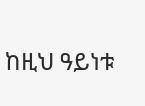ከዚህ ዓይነቱ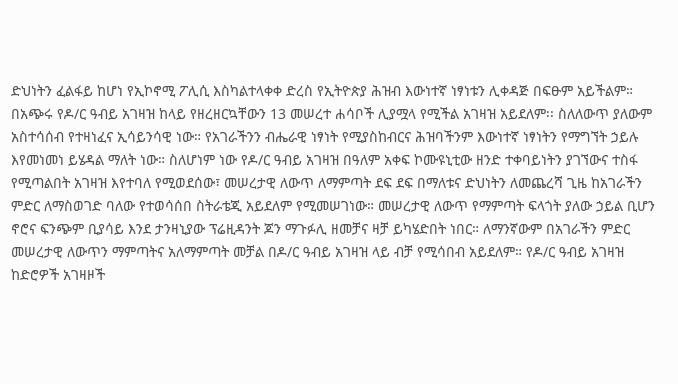ድህነትን ፈልፋይ ከሆነ የኢኮኖሚ ፖሊሲ እስካልተላቀቀ ድረስ የኢትዮጵያ ሕዝብ እውነተኛ ነፃነቱን ሊቀዳጅ በፍፁም አይችልም።
በአጭሩ የዶ/ር ዓብይ አገዛዝ ከላይ የዘረዘርኳቸውን 13 መሠረተ ሐሳቦች ሊያሟላ የሚችል አገዛዝ አይደለም፡፡ ስለለውጥ ያለውም አስተሳሰብ የተዛነፈና ኢሳይንሳዊ ነው። የአገራችንን ብሔራዊ ነፃነት የሚያስከብርና ሕዝባችንም እውነተኛ ነፃነትን የማግኘት ኃይሉ እየመነመነ ይሄዳል ማለት ነው። ስለሆነም ነው የዶ/ር ዓብይ አገዛዝ በዓለም አቀፍ ኮሙዩኒቲው ዘንድ ተቀባይነትን ያገኘውና ተስፋ የሚጣልበት አገዛዝ እየተባለ የሚወደሰው፣ መሠረታዊ ለውጥ ለማምጣት ደፍ ደፍ በማለቱና ድህነትን ለመጨረሻ ጊዜ ከአገራችን ምድር ለማስወገድ ባለው የተወሳሰበ ስትራቴጂ አይደለም የሚመሠገነው። መሠረታዊ ለውጥ የማምጣት ፍላጎት ያለው ኃይል ቢሆን ኖሮና ፍንጭም ቢያሳይ እንደ ታንዛኒያው ፕሬዚዳንት ጆን ማጉፉሊ ዘመቻና ዛቻ ይካሄድበት ነበር። ለማንኛውም በአገራችን ምድር መሠረታዊ ለውጥን ማምጣትና አለማምጣት መቻል በዶ/ር ዓብይ አገዛዝ ላይ ብቻ የሚሳበብ አይደለም። የዶ/ር ዓብይ አገዛዝ ከድሮዎች አገዛዞች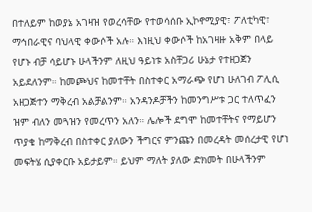በተለይም ከወያኔ አገዛዝ የወረሳቸው የተወሳሰቡ ኢኮኖሚያዊ፣ ፖለቲካዊ፣ ማኅበራዊና ባህላዊ ቀውሶች አሉ። እነዚህ ቀውሶች ከአገዛዙ አቅም በላይ የሆኑ ብቻ ሳይሆኑ ሁላችንም ለዚህ ዓይነቱ አስቸጋሪ ሁኔታ የተዘጋጀን አይደለንም። ከመጮህና ከመተቸት በስተቀር አማራጭ የሆነ ሁለገብ ፖሊሲ አዘጋጅተን ማቅረብ አልቻልንም። አንዳንዶቻችን ከመንግሥቱ ጋር ተለጥፈን ዝም ብለን መጓዝን የመረጥን አለን። ሌሎች ደግሞ ከመተቸትና የማይሆን ጥያቄ ከማቅረብ በስተቀር ያለውን ችግርና ምንጩን በመረዳት መሰረታዊ የሆነ መፍትሄ ሲያቀርቡ አይታይም። ይህም ማለት ያለው ድክመት በሁላችንም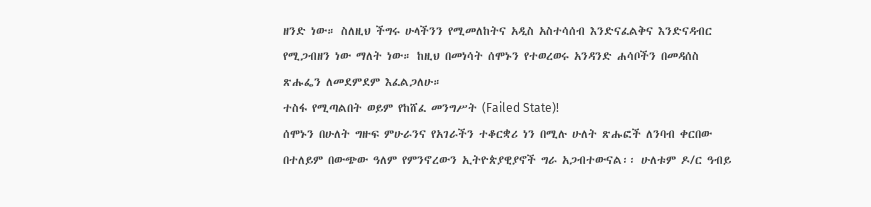ዘንድ ነው። ስለዚህ ችግሩ ሁላችንን የሚመለከትና አዲስ አስተሳሰብ እንድናፈልቅና እንድናዳብር የሚጋብዘን ነው ማለት ነው። ከዚህ በመነሳት ሰሞኑን የተወረወሩ አንዳንድ ሐሳቦችን በመዳሰስ ጽሑፌን ለመደምደም እፈልጋለሁ።
ተስፋ የሚጣልበት ወይም የከሸፈ መንግሥት (Failed State)!
ሰሞኑን በሁለት ግዙፍ ምሁራንና የአገራችን ተቆርቋሪ ነን በሚሉ ሁለት ጽሑፎች ለንባብ ቀርበው በተለይም በውጭው ዓለም የምንኖረውን ኢትዮጵያዊያኖች ግራ አጋብተውናል፡፡ ሁለቱም ዶ/ር ዓብይ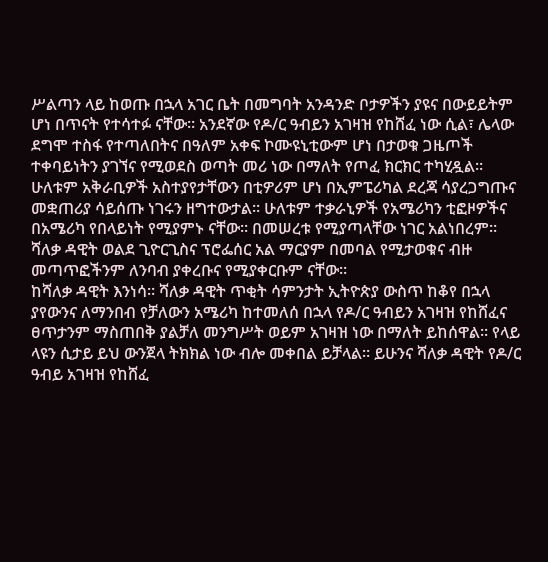ሥልጣን ላይ ከወጡ በኋላ አገር ቤት በመግባት አንዳንድ ቦታዎችን ያዩና በውይይትም ሆነ በጥናት የተሳተፉ ናቸው። አንደኛው የዶ/ር ዓብይን አገዛዝ የከሸፈ ነው ሲል፣ ሌላው ደግሞ ተስፋ የተጣለበትና በዓለም አቀፍ ኮሙዩኒቲውም ሆነ በታወቁ ጋዜጦች ተቀባይነትን ያገኘና የሚወደስ ወጣት መሪ ነው በማለት የጦፈ ክርክር ተካሂዷል። ሁለቱም አቅራቢዎች አስተያየታቸውን በቲዎሪም ሆነ በኢምፔሪካል ደረጃ ሳያረጋግጡና መቋጠሪያ ሳይሰጡ ነገሩን ዘግተውታል። ሁለቱም ተቃራኒዎች የአሜሪካን ቲፎዞዎችና በአሜሪካ የበላይነት የሚያምኑ ናቸው። በመሠረቱ የሚያጣላቸው ነገር አልነበረም። ሻለቃ ዳዊት ወልደ ጊዮርጊስና ፕሮፌሰር አል ማርያም በመባል የሚታወቁና ብዙ መጣጥፎችንም ለንባብ ያቀረቡና የሚያቀርቡም ናቸው።
ከሻለቃ ዳዊት እንነሳ። ሻለቃ ዳዊት ጥቂት ሳምንታት ኢትዮጵያ ውስጥ ከቆየ በኋላ ያየውንና ለማንበብ የቻለውን አሜሪካ ከተመለሰ በኋላ የዶ/ር ዓብይን አገዛዝ የከሸፈና ፀጥታንም ማስጠበቅ ያልቻለ መንግሥት ወይም አገዛዝ ነው በማለት ይከሰዋል። የላይ ላዩን ሲታይ ይህ ውንጀላ ትክክል ነው ብሎ መቀበል ይቻላል። ይሁንና ሻለቃ ዳዊት የዶ/ር ዓብይ አገዛዝ የከሸፈ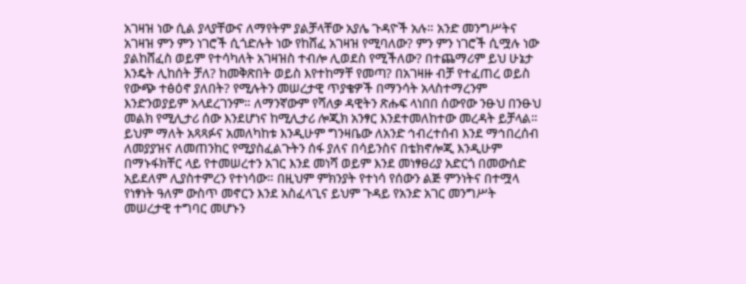አገዛዝ ነው ሲል ያላያቸውና ለማየትም ያልቻላቸው አያሌ ጉዳዮች አሉ። አንድ መንግሥትና አገዛዝ ምን ምን ነገሮች ሲጎድሉት ነው የከሸፈ አገዛዝ የሚባለው? ምን ምን ነገሮች ሲሟሉ ነው ያልከሸፈስ ወይም የተሳካለት አገዛዝስ ተብሎ ሊወደስ የሚችለው? በተጨማሪም ይህ ሁኔታ እንዴት ሊከሰት ቻለ? ከመቅጽበት ወይስ እየተከማቸ የመጣ? በአገዛዙ ብቻ የተፈጠረ ወይስ የውጭ ተፅዕኖ ያለበት? የሚሉትን መሠረታዊ ጥያቄዎች በማንሳት አላስተማረንም እንድንወያይም አላደረገንም። ለማንኛውም የሻለቃ ዳዊትን ጽሑፍ ላነበበ ሰውየው ንፁህ በንፁህ መልክ የሚሊታሪ ሰው እንደሆነና ከሚሊታሪ ሎጂክ አንፃር እንደተመለከተው መረዳት ይቻላል። ይህም ማለት አጻጻፉና አመለካከቱ እንዲሁም ግንዛቤው ለአንድ ኅብረተሰብ እንደ ማኅበረሰብ ለመያያዝና ለመጠንከር የሚያስፈልጉትን ሰፋ ያለና በሳይንስና በቴክኖሎጂ እንዲሁም በማኑፋክቸር ላይ የተመሠረተን አገር እንደ መነሻ ወይም እንደ መነፃፀሪያ አድርጎ በመውሰድ አይደለም ሊያስተምረን የተነሳው። በዚህም ምክንያት የተነሳ የሰውን ልጅ ምንነትና በተሟላ የነፃነት ዓለም ውስጥ መኖርን እንደ አስፈላጊና ይህም ጉዳይ የአንድ አገር መንግሥት መሠረታዊ ተግባር መሆኑን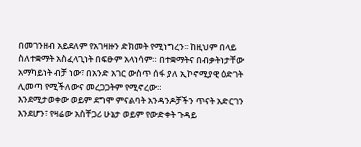በመገንዘብ አይደለም የአገዛዙን ድክመት የሚነግረን፡፡ ከዚህም በላይ ስለተቋማት አስፈላጊነት በፍፁም አላነሳም። በተቋማትና በብቃትነታቸው አማካይነት ብቻ ነው፣ በአንድ አገር ውስጥ ሰፋ ያለ ኢኮኖሚያዊ ዕድገት ሊመጣ የሚችለውና መረጋጋትም የሚኖረው።
እንደሚታወቀው ወይም ደግሞ ምናልባት አንዳንዶቻችን ጥናት አድርገን እንደሆን፣ የዛሬው አስቸጋሪ ሁኔታ ወይም የውድቀት ጉዳይ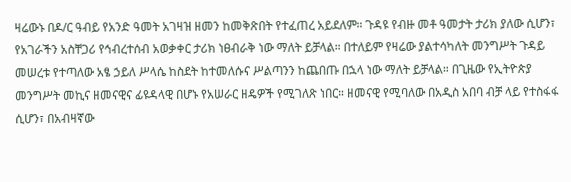ዛሬውኑ በዶ/ር ዓብይ የአንድ ዓመት አገዛዝ ዘመን ከመቅጽበት የተፈጠረ አይደለም። ጉዳዩ የብዙ መቶ ዓመታት ታሪክ ያለው ሲሆን፣ የአገራችን አስቸጋሪ የኅብረተሰብ አወቃቀር ታሪክ ነፀብራቅ ነው ማለት ይቻላል። በተለይም የዛሬው ያልተሳካለት መንግሥት ጉዳይ መሠረቱ የተጣለው አፄ ኃይለ ሥላሴ ከስደት ከተመለሱና ሥልጣንን ከጨበጡ በኋላ ነው ማለት ይቻላል። በጊዜው የኢትዮጵያ መንግሥት መኪና ዘመናዊና ፊዩዳላዊ በሆኑ የአሠራር ዘዴዎች የሚገለጽ ነበር። ዘመናዊ የሚባለው በአዲስ አበባ ብቻ ላይ የተስፋፋ ሲሆን፣ በአብዛኛው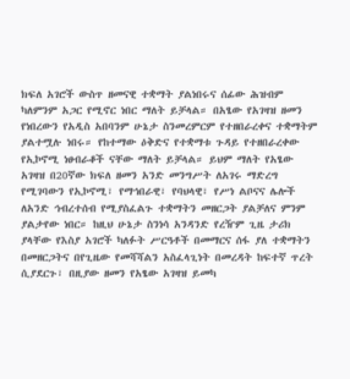ክፍለ አገሮች ውስጥ ዘመናዊ ተቋማት ያልነበሩና ሰፊው ሕዝብም ካለምንም አጋር የሚኖር ነበር ማለት ይቻላል። በአፄው የአገዛዝ ዘመን የነበረውን የአዲስ አበባንም ሁኔታ ስንመረምርም የተዘበራረቀና ተቋማትም ያልተሟሉ ነበሩ። የከተማው ዕቅድና የተቋማቱ ጉዳይ የተዘበራረቀው የኢኮኖሚ ነፀብራቆች ናቸው ማለት ይቻላል። ይህም ማለት የአፄው አገዛዝ በ20ኛው ክፍለ ዘመን አንድ መንግሥት ለአገሩ ማድረግ የሚገባውን የኢኮኖሚ፣ የማኅበራዊ፣ የባህላዊ፣ የሥነ ልቦናና ሌሎች ለአንድ ኅብረተሰብ የሚያስፈልጉ ተቋማትን መዘርጋት ያልቻለና ምንም ያልታየው ነበር። ከዚህ ሁኔታ ስንነሳ አንዳንድ የረዥም ጊዜ ታሪክ ያላቸው የእስያ አገሮች ካለፉት ሥርዓቶች በመማርና ሰፋ ያለ ተቋማትን በመዘርጋትና በየጊዜው የመሻሻልን አስፈላጊነት በመረዳት ከፍተኛ ጥረት ሲያደርጉ፣ በዚያው ዘመን የአፄው አገዛዝ ይመካ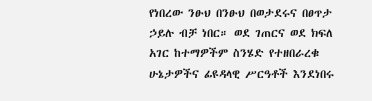የነበረው ንፁህ በንፁህ በወታደሩና በፀጥታ ኃይሉ ብቻ ነበር። ወደ ገጠርና ወደ ክፍለ አገር ከተማዎችም ስንሄድ የተዘበራረቁ ሁኔታዎችና ፊዩዳላዊ ሥርዓቶች እንደነበሩ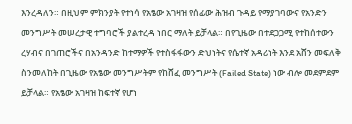እንረዳለን። በዚህም ምክንያት የተነሳ የአፄው አገዛዝ የሰፊው ሕዝብ ጉዳይ የማያገባውና የአንድን መንግሥት መሠረታዊ ተግባሮች ያልተረዳ ነበር ማለት ይቻላል። በየጊዜው በተደጋጋሚ የተከሰተውን ረሃብና በገጠሮችና በአንዳንድ ከተማዎች የተስፋፋውን ድህነትና የሴተኛ አዳሪነት እንደ አሸን መፍለቅ ስንመለከት በጊዜው የአፄው መንግሥትም የከሸፈ መንግሥት (Failed State) ነው ብሎ መደምደም ይቻላል። የአፄው አገዛዝ ከፍተኛ የሆነ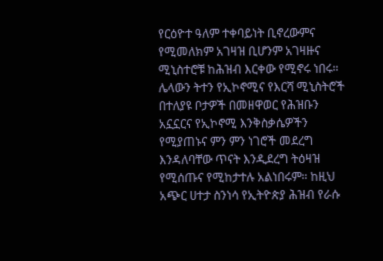የርዕዮተ ዓለም ተቀባይነት ቢኖረውምና የሚመለክም አገዛዝ ቢሆንም አገዛዙና ሚኒስተሮቹ ከሕዝብ እርቀው የሚኖሩ ነበሩ። ሌላውን ትተን የኢኮኖሚና የእርሻ ሚኒስትሮች በተለያዩ ቦታዎች በመዘዋወር የሕዝቡን አኗኗርና የኢኮኖሚ እንቅስቃሴዎችን የሚያጠኑና ምን ምን ነገሮች መደረግ እንዳለባቸው ጥናት እንዲደረግ ትዕዛዝ የሚሰጡና የሚከታተሉ አልነበሩም። ከዚህ አጭር ሀተታ ስንነሳ የኢትዮጵያ ሕዝብ የራሱ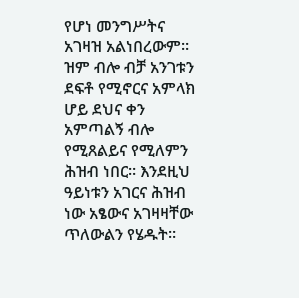የሆነ መንግሥትና አገዛዝ አልነበረውም። ዝም ብሎ ብቻ አንገቱን ደፍቶ የሚኖርና አምላክ ሆይ ደህና ቀን አምጣልኝ ብሎ የሚጸልይና የሚለምን ሕዝብ ነበር። እንደዚህ ዓይነቱን አገርና ሕዝብ ነው አፄውና አገዛዛቸው ጥለውልን የሄዱት።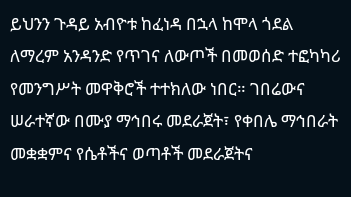ይህንን ጉዳይ አብዮቱ ከፈነዳ በኋላ ከሞላ ጎደል ለማረም አንዳንድ የጥገና ለውጦች በመወሰድ ተፎካካሪ የመንግሥት መዋቅሮች ተተክለው ነበር። ገበሬውና ሠራተኛው በሙያ ማኅበሩ መደራጀት፣ የቀበሌ ማኅበራት መቋቋምና የሴቶችና ወጣቶች መደራጀትና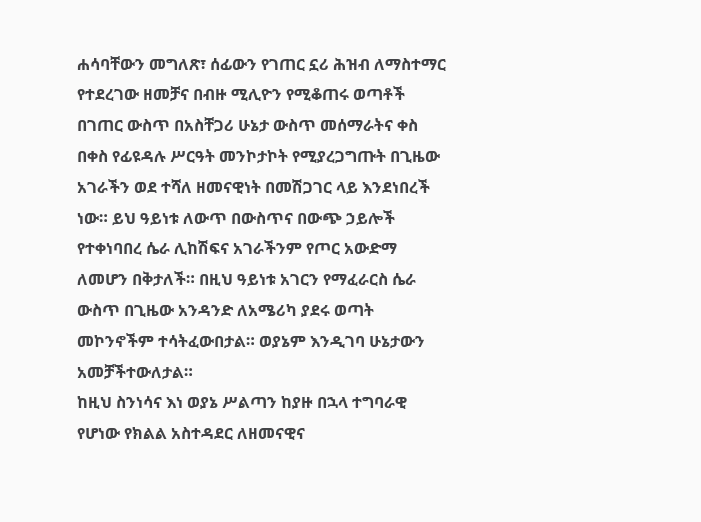ሐሳባቸውን መግለጽ፣ ሰፊውን የገጠር ኗሪ ሕዝብ ለማስተማር የተደረገው ዘመቻና በብዙ ሚሊዮን የሚቆጠሩ ወጣቶች በገጠር ውስጥ በአስቸጋሪ ሁኔታ ውስጥ መሰማራትና ቀስ በቀስ የፊዩዳሉ ሥርዓት መንኮታኮት የሚያረጋግጡት በጊዜው አገራችን ወደ ተሻለ ዘመናዊነት በመሽጋገር ላይ እንደነበረች ነው። ይህ ዓይነቱ ለውጥ በውስጥና በውጭ ኃይሎች የተቀነባበረ ሴራ ሊከሽፍና አገራችንም የጦር አውድማ ለመሆን በቅታለች። በዚህ ዓይነቱ አገርን የማፈራርስ ሴራ ውስጥ በጊዜው አንዳንድ ለአሜሪካ ያደሩ ወጣት መኮንኖችም ተሳትፈውበታል። ወያኔም እንዲገባ ሁኔታውን አመቻችተውለታል።
ከዚህ ስንነሳና እነ ወያኔ ሥልጣን ከያዙ በኋላ ተግባራዊ የሆነው የክልል አስተዳደር ለዘመናዊና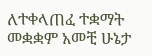ለተቀላጠፈ ተቋማት መቋቋም አመቺ ሁኔታ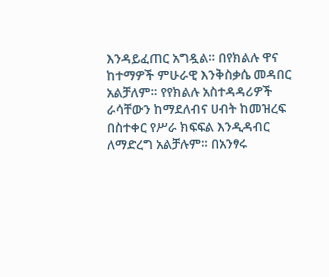እንዳይፈጠር አግዷል። በየክልሉ ዋና ከተማዎች ምሁራዊ እንቅስቃሴ መዳበር አልቻለም። የየክልሉ አስተዳዳሪዎች ራሳቸውን ከማደለብና ሀብት ከመዝረፍ በስተቀር የሥራ ክፍፍል እንዲዳብር ለማድረግ አልቻሉም። በአንፃሩ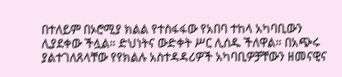በተለይም በኦሮሚያ ክልል የተስፋፋው የአበባ ተከላ አካባቢውን ሊያደቀው ችሏል። ድህነትና ውድቀት ሥር ሊሰዱ ችለዋል። በአጭሩ ያልተገለጸላቸው የየክልሉ አስተዳዳሪዎች አካባቢዎቻቸውን ዘመናዊና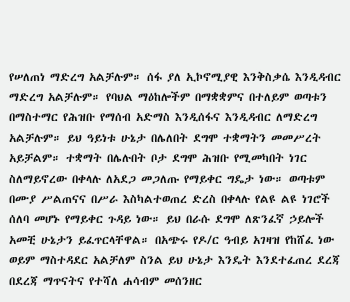የሠለጠነ ማድረግ አልቻሉም። ሰፋ ያለ ኢኮኖሚያዊ እንቅስቃሴ እንዲዳብር ማድረግ አልቻሉም። የባህል ማዕከሎችም በማቋቋምና በተለይም ወጣቱን በማስተማር የሕዝቡ የማሰብ አድማስ እንዲሰፋና እንዲዳብር ለማድረግ አልቻሉም። ይህ ዓይነቱ ሁኔታ በሌለበት ደግሞ ተቋማትን መመሥረት አይቻልም። ተቋማት በሌሉበት ቦታ ደግሞ ሕዝቡ የሚመካበት ነገር ስለማይኖረው በቀላሉ ለአደጋ መጋለጡ የማይቀር ግዴታ ነው። ወጣቱም በሙያ ሥልጠናና በሥራ እስካልተወጠረ ድረስ በቀላሉ የልዩ ልዩ ነገሮች ሰለባ መሆኑ የማይቀር ጉዳይ ነው። ይህ በራሱ ደግሞ ለጽንፈኛ ኃይሎች አመቺ ሁኔታን ይፈጥርላቸዋል። በአጭሩ የዶ/ር ዓብይ አገዛዝ የከሸፈ ነው ወይም ማስተዳደር አልቻለም ስንል ይህ ሁኔታ እንዴት እንደተፈጠረ ደረጃ በደረጃ ማጥናትና የተሻለ ሐሳብም መሰንዘር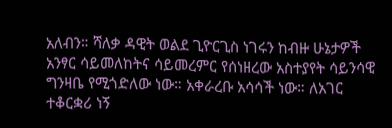አለብን። ሻለቃ ዳዊት ወልደ ጊዮርጊስ ነገሩን ከብዙ ሁኔታዎች አንፃር ሳይመለከትና ሳይመረምር የሰነዘረው አስተያየት ሳይንሳዊ ግንዛቤ የሚጎድለው ነው። አቀራረቡ አሳሳች ነው። ለአገር ተቆርቋሪ ነኝ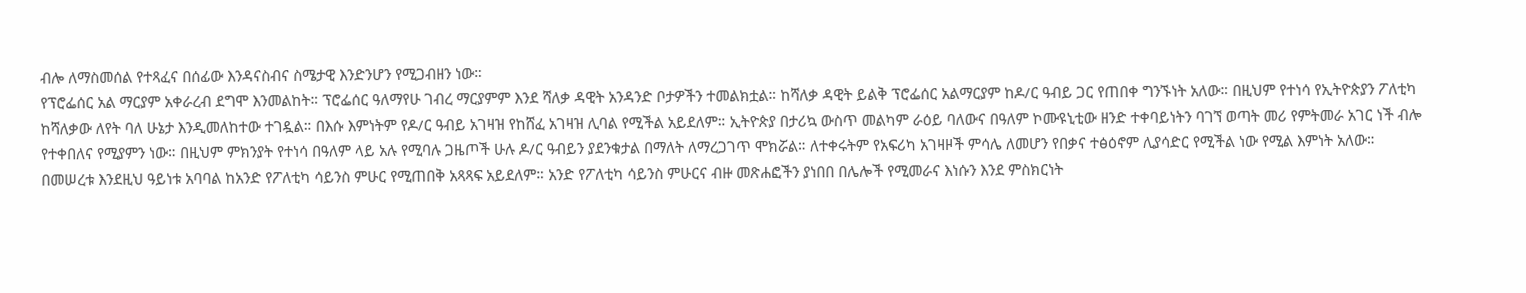ብሎ ለማስመሰል የተጻፈና በሰፊው እንዳናስብና ስሜታዊ እንድንሆን የሚጋብዘን ነው።
የፕሮፌሰር አል ማርያም አቀራረብ ደግሞ እንመልከት። ፕሮፌሰር ዓለማየሁ ገብረ ማርያምም እንደ ሻለቃ ዳዊት አንዳንድ ቦታዎችን ተመልክቷል። ከሻለቃ ዳዊት ይልቅ ፕሮፌሰር አልማርያም ከዶ/ር ዓብይ ጋር የጠበቀ ግንኙነት አለው። በዚህም የተነሳ የኢትዮጵያን ፖለቲካ ከሻለቃው ለየት ባለ ሁኔታ እንዲመለከተው ተገዷል። በእሱ እምነትም የዶ/ር ዓብይ አገዛዝ የከሸፈ አገዛዝ ሊባል የሚችል አይደለም። ኢትዮጵያ በታሪኳ ውስጥ መልካም ራዕይ ባለውና በዓለም ኮሙዩኒቲው ዘንድ ተቀባይነትን ባገኘ ወጣት መሪ የምትመራ አገር ነች ብሎ የተቀበለና የሚያምን ነው። በዚህም ምክንያት የተነሳ በዓለም ላይ አሉ የሚባሉ ጋዜጦች ሁሉ ዶ/ር ዓብይን ያደንቁታል በማለት ለማረጋገጥ ሞክሯል። ለተቀሩትም የአፍሪካ አገዛዞች ምሳሌ ለመሆን የበቃና ተፅዕኖም ሊያሳድር የሚችል ነው የሚል እምነት አለው።
በመሠረቱ እንደዚህ ዓይነቱ አባባል ከአንድ የፖለቲካ ሳይንስ ምሁር የሚጠበቅ አጻጻፍ አይደለም። አንድ የፖለቲካ ሳይንስ ምሁርና ብዙ መጽሐፎችን ያነበበ በሌሎች የሚመራና እነሱን እንደ ምስክርነት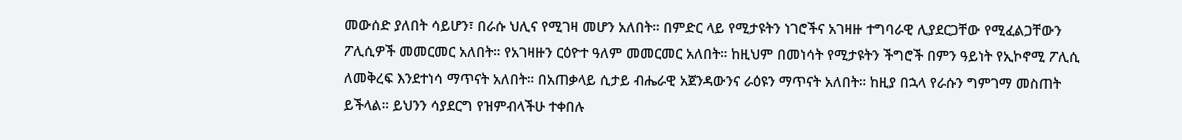መውሰድ ያለበት ሳይሆን፣ በራሱ ህሊና የሚገዛ መሆን አለበት። በምድር ላይ የሚታዩትን ነገሮችና አገዛዙ ተግባራዊ ሊያደርጋቸው የሚፈልጋቸውን ፖሊሲዎች መመርመር አለበት። የአገዛዙን ርዕዮተ ዓለም መመርመር አለበት። ከዚህም በመነሳት የሚታዩትን ችግሮች በምን ዓይነት የኢኮኖሚ ፖሊሲ ለመቅረፍ እንደተነሳ ማጥናት አለበት። በአጠቃላይ ሲታይ ብሔራዊ አጀንዳውንና ራዕዩን ማጥናት አለበት። ከዚያ በኋላ የራሱን ግምገማ መስጠት ይችላል። ይህንን ሳያደርግ የዝምብላችሁ ተቀበሉ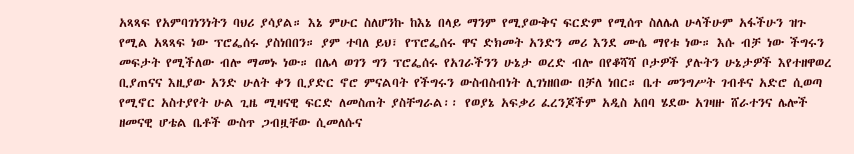አጻጻፍ የአምባገነንነትን ባህሪ ያሳያል። እኔ ምሁር ስለሆንኩ ከእኔ በላይ ማንም የሚያውቅና ፍርድም የሚሰጥ ስለሌለ ሁላችሁም አፋችሁን ዝጉ የሚል አጻጻፍ ነው ፕሮፌሰሩ ያስነበበን። ያም ተባለ ይህ፣ የፕሮፌሰሩ ዋና ድክመት አንድን መሪ እንደ ሙሴ ማየቱ ነው። እሱ ብቻ ነው ችግሩን መፍታት የሚችለው ብሎ ማመኑ ነው። በሌላ ወገን ግን ፕሮፌሰሩ የአገራችንን ሁኔታ ወረድ ብሎ በየቆሻሻ ቦታዎች ያሉትን ሁኔታዎች እየተዘዋወረ ቢያጠናና እዚያው አንድ ሁለት ቀን ቢያድር ኖሮ ምናልባት የችግሩን ውስብስብነት ሊገነዘበው በቻለ ነበር። ቤተ መንግሥት ገብቶና አድሮ ሲወጣ የሚኖር አስተያየት ሁል ጊዜ ሚዛናዊ ፍርድ ለመስጠት ያስቸግራል፡፡ የወያኔ አፍቃሪ ፈረንጆችም አዲስ አበባ ሄደው አገዛዙ ሸራተንና ሌሎች ዘመናዊ ሆቴል ቤቶች ውስጥ ጋብዟቸው ሲመለሱና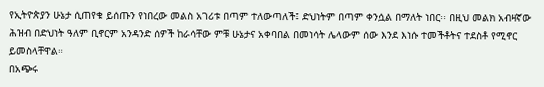የኢትዮጵያን ሁኔታ ሲጠየቁ ይሰጡን የነበረው መልስ አገሪቱ በጣም ተለውጣለች፤ ድህነትም በጣም ቀንሷል በማለት ነበር፡፡ በዚህ መልክ አብዛኛው ሕዝብ በድህነት ዓለም ቢኖርም አንዳንድ ሰዎች ከራሳቸው ምቹ ሁኔታና አቀባበል በመነሳት ሌላውም ሰው እንደ እነሱ ተመችቶትና ተደስቶ የሚኖር ይመስላቸዋል።
በአጭሩ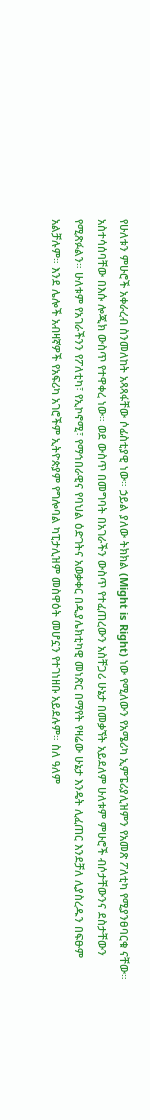የሁለቱን ምሁሮች አቀራረብ ስንመለከት አጻጻፋቸው ሶፊስቲያዊ ነው። ኃይል ያለው ትክክል (Might is Right) ነው የሚለውን የአሜሪካ ኢምፔሪያሊዝምን የአመጽ ፖለቲካ የሚያንፀባርቁ ናቸው። አስተሳሰባቸው በእሱ ሎጂክ ውስጥ የተዋቀረ ነው። ወደ ውስጥ በመግባት በአገራችን ውስጥ የተፈጠረውን አስቸጋሪ ሁኔታ በመቃኘት አይደለም ሁለቱም ምሁሮች ብሶታቸውንና ደስታቸውን የሚጽፉልን። ሁለቱም የአገራችንን የፖለቲካ፣ የኢኮኖሚ፣ የማኅበራዊና የባህል ዕድገትና አወቃቀር በዲያሌክቲካዊ መነጽር በማየት የዛሬው ሁኔታ እንዴት ሊፈጠር እንደቻለ ሊያስረዱን በፍፁም አልቻሉም። እንደ ሌሎች አብዛኛዎች የአፍሪካ አገሮችም ኢትዮጵያም የግሎባል ካፒታሊዝም መስዋዕት መሆኗን የተገነዘቡ አይደሉም። ስለ ዓለም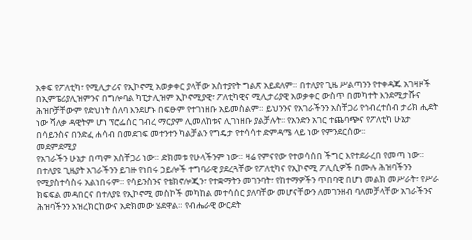አቀፍ የፖለቲካ፣ የሚሊታሪና የኢኮኖሚ አወቃቀር ያላቸው አስተያየት ግልጽ አይደለም። በተለያየ ጊዜ ሥልጣንን የተቀዳጁ አገዛዞች በኢምፔሪያሊዝምንና በግሎባል ካፒታሊዝም ኢኮኖሚያዊ፣ ፖለቲካዊና ሚሊታሪያዊ አወቃቀር ውስጥ በመካተት እንደሚታሹና ሕዝቦቻቸውም የድህነት ሰለባ እንደሆኑ በፍፁም የተገነዘቡ አይመስልም። ይህንንና የአገራችንን አስቸጋሪ የኅብረተሰብ ታሪክ ሒደት ነው ሻለቃ ዳዊትም ሆነ ፕሮፌሰር ገብረ ማርያም ሊመለከቱና ሊገነዘቡ ያልቻሉት፡፡ የአንድን አገር ተጨባጭና የፖለቲካ ሁኔታ በሳይንስና በንድፈ ሐሳብ በመደገፍ መተንተን ካልቻልን የግዴታ የተሳሳተ ድምዳሜ ላይ ነው የምንደርሰው፡፡
መደምደሚያ
የአገራችን ሁኔታ በጣም አስቸጋሪ ነው። ድክመቱ የሁላችንም ነው። ዛሬ የምናየው የተወሳሰበ ችግር እየተደራረበ የመጣ ነው። በተለያዩ ጊዜያት አገራችንን ይገዙ የነበሩ ኃይሎች ተግባራዊ ያደረጓቸው የፖለቲካና የኢኮኖሚ ፖሊሲዎች በሙሉ ሕዝባችንን የሚያስተሳስሩ አልነበሩም። የሳይንስንና የቴክኖሎጂን፣ የተቋማትን መገንባት፣ የከተማዎችን ጥበባዊ በሆነ መልክ መሥራት፣ የሥራ ክፍፍል መዳበርና በተለያዩ የኢኮኖሚ መስኮች መካከል መተሳሰር ያለባቸው መሆናቸውን ለመገንዘብ ባለመቻላቸው አገራችንና ሕዝባችንን አዝረክርከውና አድክመው ሄደዋል። የብሔራዊ ውርደት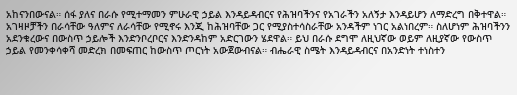አከናንበውናል። ሰፋ ያለና በራሱ የሚተማመን ምሁራዊ ኃይል እንዳይዳብርና የሕዝባችንና የአገራችን አለኝታ እንዳይሆን ለማድረግ በቅተዋል። አገዛዞቻችን በራሳቸው ዓለምና ለራሳቸው የሚኖሩ እንጂ ከሕዝባቸው ጋር የሚያስተሳስራቸው አንዳችም ነገር አልነበረም። ስለሆነም ሕዝባችንን አደንቁረውና በውስጥ ኃይሎች እንድንቦረቦርና እንድንዳከም አድርገውን ሄደዋል። ይህ በራሱ ደግሞ ለዚህኛው ወይም ለዚያኛው የውስጥ ኃይል የመንቀሳቀሻ መድረክ በመፍጠር ከውስጥ ጦርነት አውጀውብናል። ብሔራዊ ስሜት እንዳይዳብርና በአንድነት ተነስተን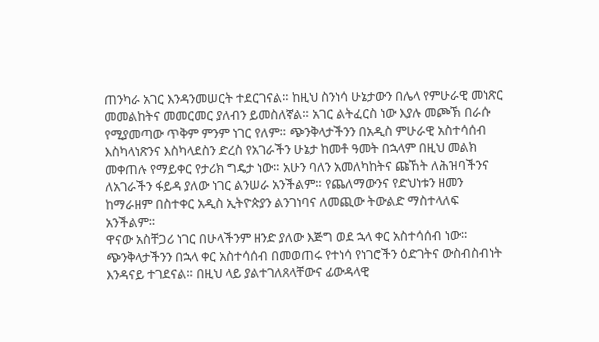ጠንካራ አገር እንዳንመሠርት ተደርገናል። ከዚህ ስንነሳ ሁኔታውን በሌላ የምሁራዊ መነጽር መመልከትና መመርመር ያለብን ይመስለኛል። አገር ልትፈርስ ነው እያሉ መጮኽ በራሱ የሚያመጣው ጥቅም ምንም ነገር የለም። ጭንቅላታችንን በአዲስ ምሁራዊ አስተሳሰብ እስካላነጽንና እስካላደስን ድረስ የአገራችን ሁኔታ ከመቶ ዓመት በኋላም በዚህ መልክ መቀጠሉ የማይቀር የታሪክ ግዴታ ነው። አሁን ባለን አመለካከትና ጩኸት ለሕዝባችንና ለአገራችን ፋይዳ ያለው ነገር ልንሠራ አንችልም። የጨለማውንና የድህነቱን ዘመን ከማራዘም በስተቀር አዲስ ኢትዮጵያን ልንገነባና ለመጪው ትውልድ ማስተላለፍ አንችልም።
ዋናው አስቸጋሪ ነገር በሁላችንም ዘንድ ያለው እጅግ ወደ ኋላ ቀር አስተሳሰብ ነው። ጭንቅላታችንን በኋላ ቀር አስተሳሰብ በመወጠሩ የተነሳ የነገሮችን ዕድገትና ውስብስብነት እንዳናይ ተገደናል። በዚህ ላይ ያልተገለጸላቸውና ፊውዳላዊ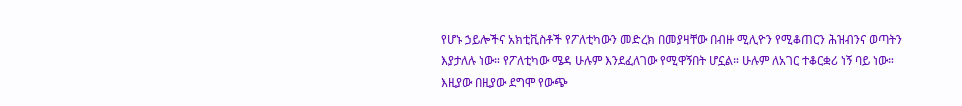የሆኑ ኃይሎችና አክቲቪስቶች የፖለቲካውን መድረክ በመያዛቸው በብዙ ሚሊዮን የሚቆጠርን ሕዝብንና ወጣትን እያታለሉ ነው። የፖለቲካው ሜዳ ሁሉም እንደፈለገው የሚዋኝበት ሆኗል። ሁሉም ለአገር ተቆርቋሪ ነኝ ባይ ነው። እዚያው በዚያው ደግሞ የውጭ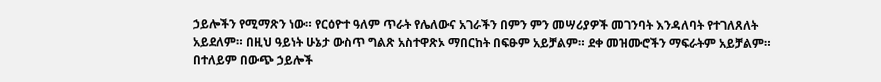ኃይሎችን የሚማጽን ነው። የርዕዮተ ዓለም ጥራት የሌለውና አገራችን በምን ምን መሣሪያዎች መገንባት እንዳለባት የተገለጸለት አይደለም። በዚህ ዓይነት ሁኔታ ውስጥ ግልጽ አስተዋጽኦ ማበርከት በፍፁም አይቻልም። ደቀ መዝሙሮችን ማፍራትም አይቻልም። በተለይም በውጭ ኃይሎች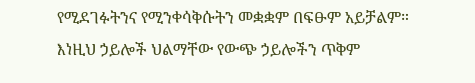የሚደገፉትንና የሚንቀሳቅሱትን መቋቋም በፍፁም አይቻልም። እነዚህ ኃይሎች ህልማቸው የውጭ ኃይሎችን ጥቅም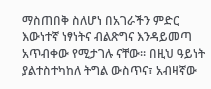ማስጠበቅ ስለሆነ በአገራችን ምድር እውነተኛ ነፃነትና ብልጽግና እንዳይመጣ አጥብቀው የሚታገሉ ናቸው። በዚህ ዓይነት ያልተስተካከለ ትግል ውስጥና፣ አብዛኛው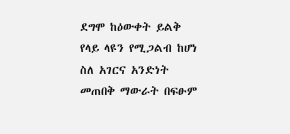ደግሞ ከዕውቀት ይልቅ የላይ ላዩን የሚጋልብ ከሆነ ስለ አገርና አንድነት መጠበቅ ማውራት በፍፁም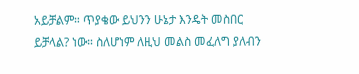አይቻልም። ጥያቄው ይህንን ሁኔታ እንዴት መስበር ይቻላል? ነው። ስለሆነም ለዚህ መልስ መፈለግ ያለብን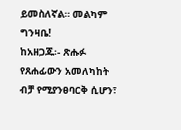ይመስለኛል። መልካም ግንዛቤ!
ከአዘጋጁ፡- ጽሑፉ የጸሐፊውን አመለካከት ብቻ የሚያንፀባርቅ ሲሆን፣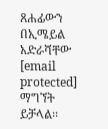ጸሐፊውን በኢሜይል አድራሻቸው [email protected] ማግኘት ይቻላል፡፡